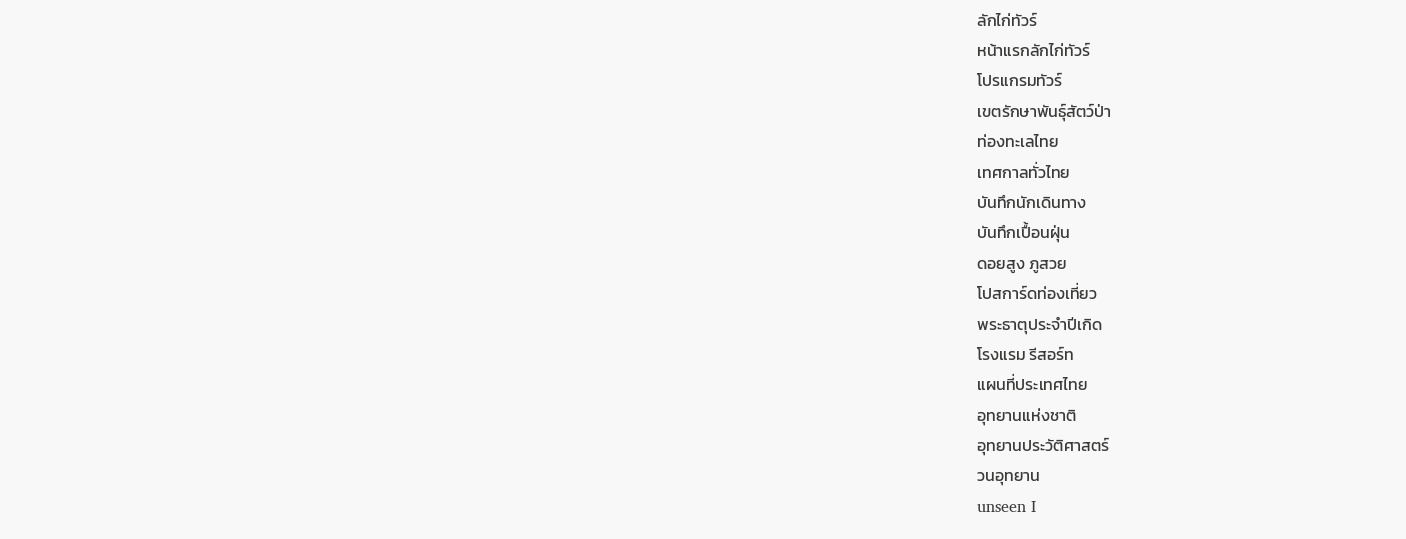ลักไก่ทัวร์
หน้าแรกลักไก่ทัวร์
โปรแกรมทัวร์
เขตรักษาพันธุ์สัตว์ป่า
ท่องทะเลไทย
เทศกาลทั่วไทย
บันทึกนักเดินทาง
บันทึกเปื้อนฝุ่น
ดอยสูง ภูสวย
โปสการ์ดท่องเที่ยว
พระธาตุประจำปีเกิด
โรงแรม รีสอร์ท
แผนที่ประเทศไทย
อุทยานแห่งชาติ
อุทยานประวัติศาสตร์
วนอุทยาน
unseen I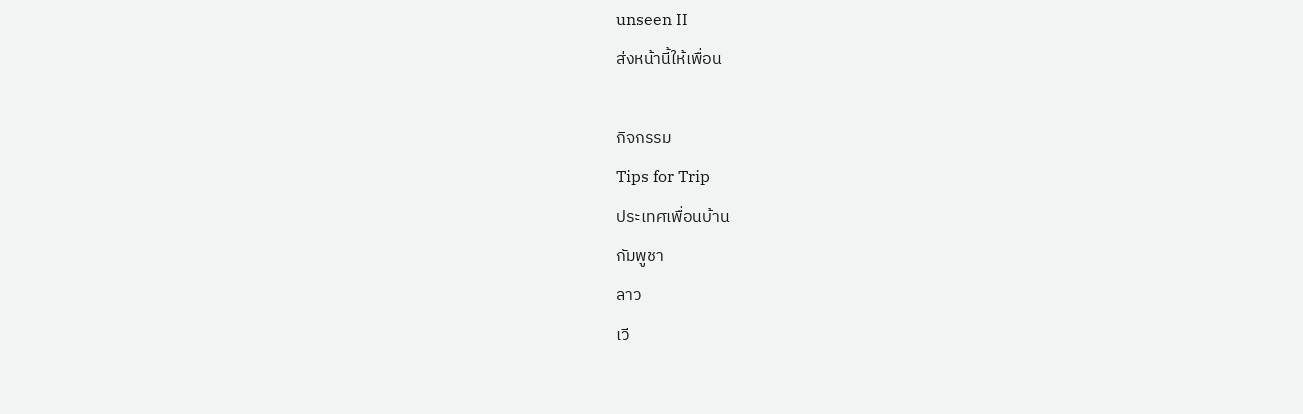unseen II
ส่งหน้านี้ให้เพื่อน

กิจกรรม
Tips for Trip
ประเทศเพื่อนบ้าน
กัมพูชา
ลาว
เวี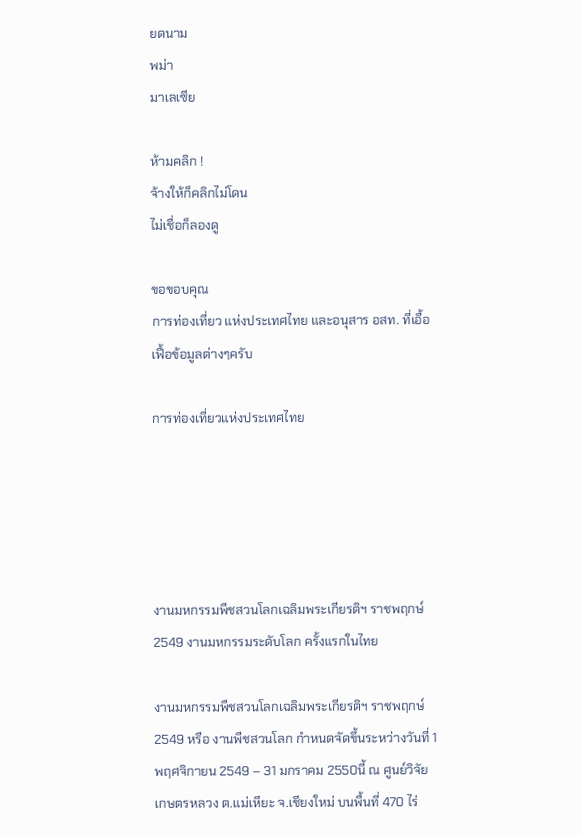ยดนาม
พม่า
มาเลเซีย

ห้ามคลิก !
จ้างให้ก็คลิกไม่โดน
ไม่เชื่อก็ลองดู

ขอขอบคุณ
การท่องเที่ยว แห่งประเทศไทย และอนุสาร อสท. ที่เอื้อเฟื้อข้อมูลต่างๆครับ

การท่องเที่ยวแห่งประเทศไทย





งานมหกรรมพืชสวนโลกเฉลิมพระเกียรติฯ ราชพฤกษ์ 2549 งานมหกรรมระดับโลก ครั้งแรกในไทย

งานมหกรรมพืชสวนโลกเฉลิมพระเกียรติฯ ราชพฤกษ์ 2549 หรือ งานพืชสวนโลก กำหนดจัดขึ้นระหว่างวันที่ 1 พฤศจิกายน 2549 – 31 มกราคม 2550นี้ ณ ศูนย์วิจัยเกษตรหลวง ต.แม่เหียะ จ.เชียงใหม่ บนพื้นที่ 470 ไร่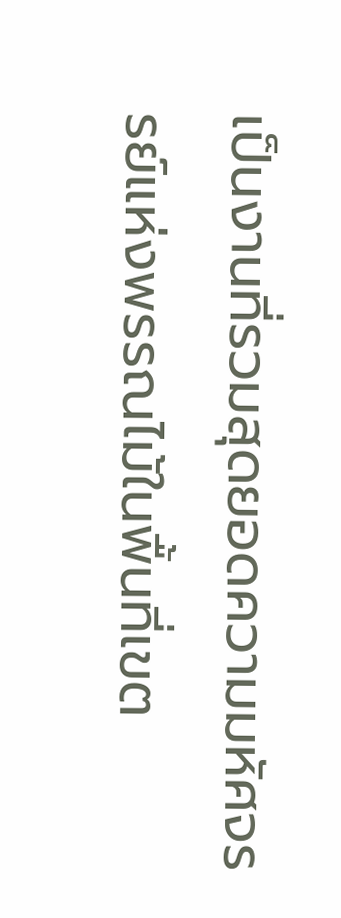เป็นงานที่รวมสุดยอดความมหัศจรรย์แห่งพรรณไม้ในพื้นที่เขต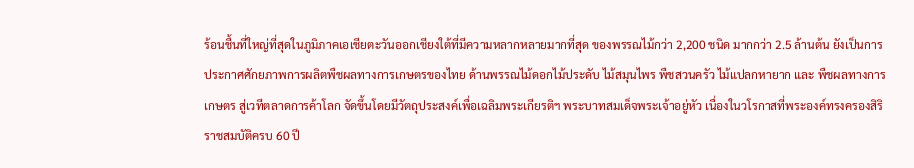ร้อนชื้นที่ใหญ่ที่สุดในภูมิภาคเอเชียตะวันออกเชียงใต้ที่มีความหลากหลายมากที่สุด ของพรรณไม้กว่า 2,200 ชนิด มากกว่า 2.5 ล้านต้น ยังเป็นการประกาศศักยภาพการผลิตพืชผลทางการเกษตรของไทย ด้านพรรณไม้ดอกไม้ประดับ ไม้สมุนไพร พืชสวนครัว ไม้แปลกหายาก และ พืชผลทางการเกษตร สู่เวทีตลาดการค้าโลก จัดขึ้นโดยมีวัตถุประสงค์เพื่อเฉลิมพระเกียรติฯ พระบาทสมเด็จพระเจ้าอยู่หัว เนื่องในวโรกาสที่พระองค์ทรงครองสิริราชสมบัติครบ 60 ปี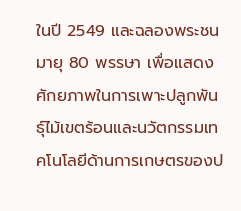ในปี 2549 และฉลองพระชนมายุ 80 พรรษา เพื่อแสดงศักยภาพในการเพาะปลูกพันธุ์ไม้เขตร้อนและนวัตกรรมเทคโนโลยีด้านการเกษตรของป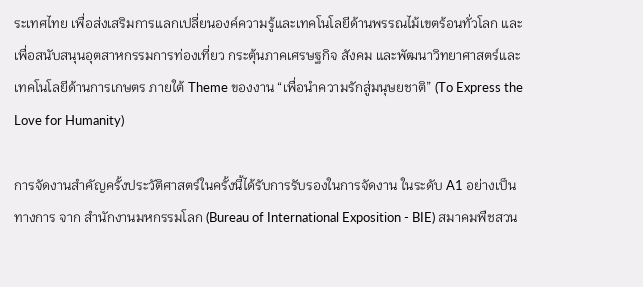ระเทศไทย เพื่อส่งเสริมการแลกเปลี่ยนองค์ความรู้และเทคโนโลยีด้านพรรณไม้เขตร้อนทั่วโลก และเพื่อสนับสนุนอุตสาหกรรมการท่องเที่ยว กระตุ้นภาคเศรษฐกิจ สังคม และพัฒนาวิทยาศาสตร์และเทคโนโลยีด้านการเกษตร ภายใต้ Theme ของงาน “เพื่อนำความรักสู่มนุษยชาติ” (To Express the Love for Humanity)

การจัดงานสำคัญครั้งประวัติศาสตร์ในครั้งนี้ได้รับการรับรองในการจัดงาน ในระดับ A1 อย่างเป็นทางการ จาก สำนักงานมหกรรมโลก (Bureau of International Exposition - BIE) สมาคมพืชสวน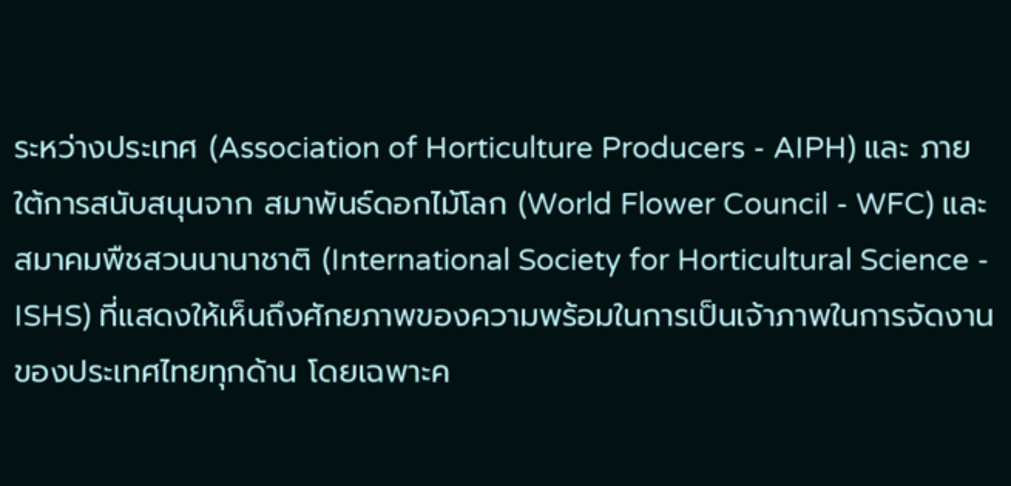ระหว่างประเทศ (Association of Horticulture Producers - AIPH) และ ภายใต้การสนับสนุนจาก สมาพันธ์ดอกไม้โลก (World Flower Council - WFC) และสมาคมพืชสวนนานาชาติ (International Society for Horticultural Science - ISHS) ที่แสดงให้เห็นถึงศักยภาพของความพร้อมในการเป็นเจ้าภาพในการจัดงานของประเทศไทยทุกด้าน โดยเฉพาะค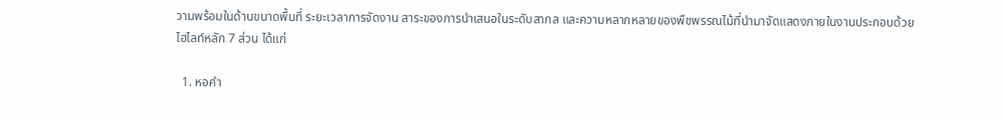วามพร้อมในด้านขนาดพื้นที่ ระยะเวลาการจัดงาน สาระของการนำเสนอในระดับสากล และความหลากหลายของพืชพรรณไม้ที่นำมาจัดแสดงภายในงานประกอบด้วยไฮไลท์หลัก 7 ส่วน ได้แก่

  1. หอคำ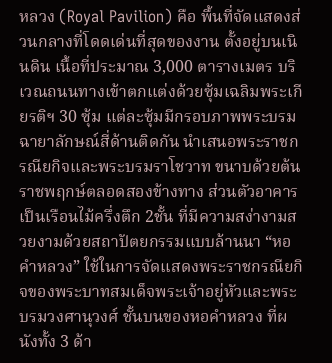หลวง (Royal Pavilion) คือ พื้นที่จัดแสดงส่วนกลางที่โดดเด่นที่สุดของงาน ตั้งอยู่บนเนินดิน เนื้อที่ประมาณ 3,000 ตารางเมตร บริเวณถนนทางเข้าตกแต่งด้วยซุ้มเฉลิมพระเกียรติฯ 30 ซุ้ม แต่ละซุ้มมีกรอบภาพพระบรมฉายาลักษณ์สี่ด้านติดกัน นำเสนอพระราชกรณียกิจและพระบรมราโชวาท ขนาบด้วยต้นราชพฤกษ์ตลอดสองข้างทาง ส่วนตัวอาคารเป็นเรือนไม้ครึ่งตึก 2ชั้น ที่มีความสง่างามสวยงามด้วยสถาปัตยกรรมแบบล้านนา “หอคำหลวง” ใช้ในการจัดแสดงพระราชกรณียกิจของพระบาทสมเด็จพระเจ้าอยู่หัวและพระบรมวงศานุวงศ์ ชั้นบนของหอคำหลวง ที่ผนังทั้ง 3 ด้า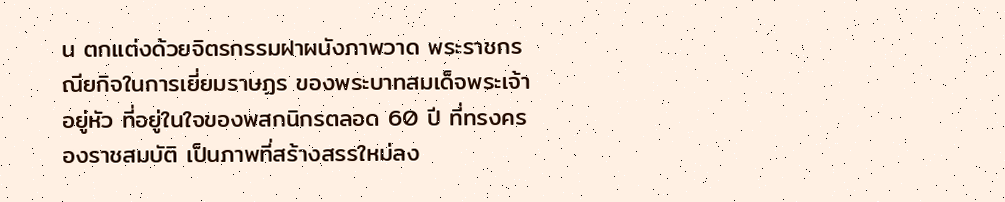น ตกแต่งด้วยจิตรกรรมฝาผนังภาพวาด พระราชกรณียกิจในการเยี่ยมราษฏร ของพระบาทสมเด็จพระเจ้าอยู่หัว ที่อยู่ในใจของพสกนิกรตลอด 60 ปี ที่ทรงครองราชสมบัติ เป็นภาพที่สร้างสรรใหม่ลง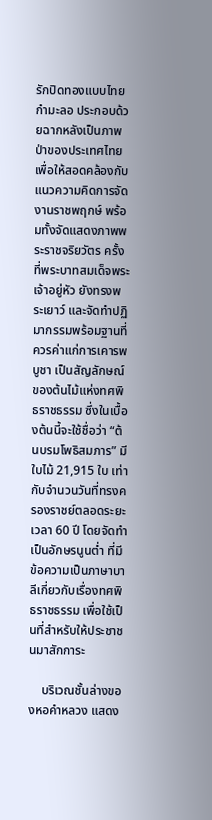รักปิดทองแบบไทยกำมะลอ ประกอบด้วยฉากหลังเป็นภาพป่าของประเทศไทย เพื่อให้สอดคล้องกับแนวความคิดการจัดงานราชพฤกษ์ พร้อมทั้งจัดแสดงภาพพระราชจริยวัตร ครั้งที่พระบาทสมเด็จพระเจ้าอยู่หัว ยังทรงพระเยาว์ และจัดทำปฏิมากรรมพร้อมฐานที่ควรค่าแก่การเคารพบูชา เป็นสัญลักษณ์ของต้นไม้แห่งทศพิธราชธรรม ซึ่งในเบื้องต้นนี้จะใช้ชื่อว่า “ต้นบรมโพธิสมภาร” มีใบไม้ 21,915 ใบ เท่ากับจำนวนวันที่ทรงครองราชย์ตลอดระยะเวลา 60 ปี โดยจัดทำเป็นอักษรนูนต่ำ ที่มีข้อความเป็นภาษาบาลีเกี่ยวกับเรื่องทศพิธราชธรรม เพื่อใช้เป็นที่สำหรับให้ประชาชนมาสักการะ

    บริเวณชั้นล่างของหอคำหลวง แสดง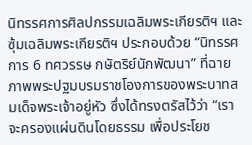นิทรรศการศิลปกรรมเฉลิมพระเกียรติฯ และซุ้มเฉลิมพระเกียรติฯ ประกอบด้วย “นิทรรศการ 6 ทศวรรษ กษัตริย์นักพัฒนา” ที่ฉายภาพพระปฐมบรมราชโองการของพระบาทสมเด็จพระเจ้าอยู่หัว ซึ่งได้ทรงตรัสไว้ว่า “เราจะครองแผ่นดินโดยธรรม เพื่อประโยช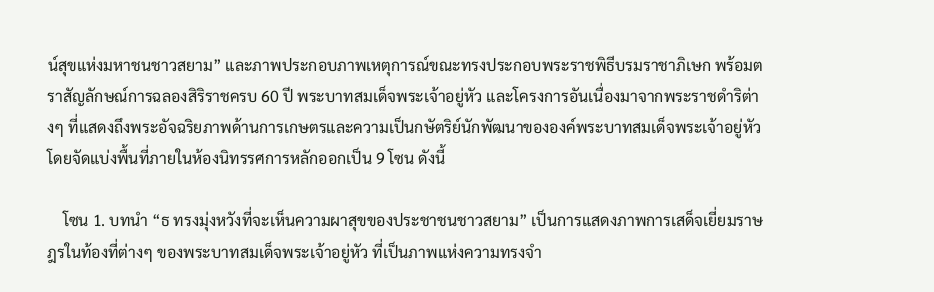น์สุขแห่งมหาชนชาวสยาม” และภาพประกอบภาพเหตุการณ์ขณะทรงประกอบพระราชพิธีบรมราชาภิเษก พร้อมตราสัญลักษณ์การฉลองสิริราชครบ 60 ปี พระบาทสมเด็จพระเจ้าอยู่หัว และโครงการอันเนื่องมาจากพระราชดำริต่างๆ ที่แสดงถึงพระอัจฉริยภาพด้านการเกษตรและความเป็นกษัตริย์นักพัฒนาขององค์พระบาทสมเด็จพระเจ้าอยู่หัว โดยจัดแบ่งพื้นที่ภายในห้องนิทรรศการหลักออกเป็น 9 โซน ดังนี้

    โซน 1. บทนำ “ธ ทรงมุ่งหวังที่จะเห็นความผาสุขของประชาชนชาวสยาม” เป็นการแสดงภาพการเสด็จเยี่ยมราษฎรในท้องที่ต่างๆ ของพระบาทสมเด็จพระเจ้าอยู่หัว ที่เป็นภาพแห่งความทรงจำ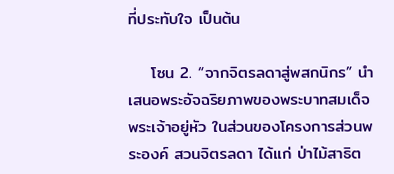ที่ประทับใจ เป็นต้น

    โซน 2. “จากจิตรลดาสู่พสกนิกร” นำเสนอพระอัจฉริยภาพของพระบาทสมเด็จพระเจ้าอยู่หัว ในส่วนของโครงการส่วนพระองค์ สวนจิตรลดา ได้แก่ ป่าไม้สาธิต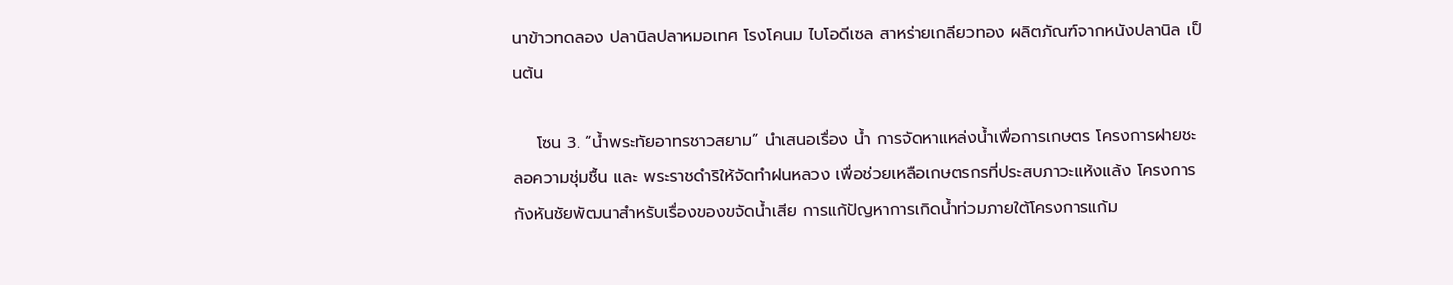นาข้าวทดลอง ปลานิลปลาหมอเทศ โรงโคนม ไบโอดีเซล สาหร่ายเกลียวทอง ผลิตภัณฑ์จากหนังปลานิล เป็นต้น

    โซน 3. “น้ำพระทัยอาทรชาวสยาม” นำเสนอเรื่อง น้ำ การจัดหาแหล่งน้ำเพื่อการเกษตร โครงการฝายชะลอความชุ่มชื้น และ พระราชดำริให้จัดทำฝนหลวง เพื่อช่วยเหลือเกษตรกรที่ประสบภาวะแห้งแล้ง โครงการกังหันชัยพัฒนาสำหรับเรื่องของขจัดน้ำเสีย การแก้ปัญหาการเกิดน้ำท่วมภายใต้โครงการแก้ม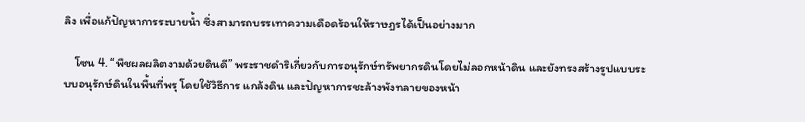ลิง เพื่อแก้ปัญหาการระบายน้ำ ซึ่งสามารถบรรเทาความเดือดร้อนให้ราษฎรได้เป็นอย่างมาก

    โซน 4. “พืชผลผลิตงามด้วยดินดี” พระราชดำริเกี่ยวกับการอนุรักษ์ทรัพยากรดินโดยไม่ลอกหน้าดิน และยังทรงสร้างรูปแบบระบบอนุรักษ์ดินในพื้นที่พรุ โดยใช้วิธีการ แกล้งดิน และปัญหาการชะล้างพังทลายของหน้า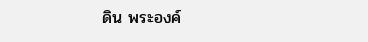ดิน พระองค์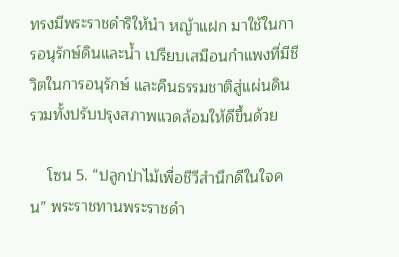ทรงมีพระราชดำริให้นำ หญ้าแฝก มาใช้ในการอนุรักษ์ดินและน้ำ เปรียบเสมือนกำแพงที่มีชีวิตในการอนุรักษ์ และคืนธรรมชาติสู่แผ่นดิน รวมทั้งปรับปรุงสภาพแวดล้อมให้ดีขึ้นด้วย

    โซน 5. “ปลูกป่าไม้เพื่อชีวีสำนึกดีในใจคน” พระราชทานพระราชดำ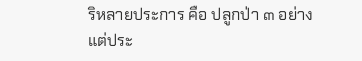ริหลายประการ คือ ปลูกป่า ๓ อย่าง แต่ประ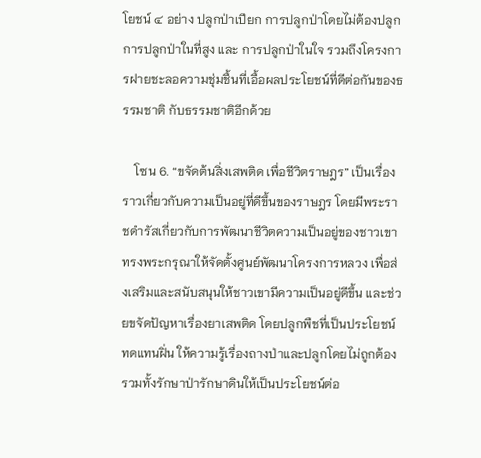โยชน์ ๔ อย่าง ปลูกป่าเปียก การปลูกป่าโดยไม่ต้องปลูก การปลูกป่าในที่สูง และ การปลูกป่าในใจ รวมถึงโครงการฝายชะลอความชุ่มชื้นที่เอื้อผลประโยชน์ที่ดีต่อกันของธรรมชาติ กับธรรมชาติอีกด้วย

    โซน 6. “ขจัดต้นสิ่งเสพติด เพื่อชีวิตราษฎร” เป็นเรื่องราวเกี่ยวกับความเป็นอยู่ที่ดีขึ้นของราษฎร โดยมีพระราชดำรัสเกี่ยวกับการพัฒนาชีวิตความเป็นอยู่ของชาวเขา ทรงพระกรุณาให้จัดตั้งศูนย์พัฒนาโครงการหลวง เพื่อส่งเสริมและสนับสนุนให้ชาวเขามีความเป็นอยู่ดีขึ้น และช่วยขจัดปัญหาเรื่องยาเสพติด โดยปลูกพืชที่เป็นประโยชน์ทดแทนฝิ่น ให้ความรู้เรื่องถางป่าและปลูกโดยไม่ถูกต้อง รวมทั้งรักษาป่ารักษาดินให้เป็นประโยชน์ต่อ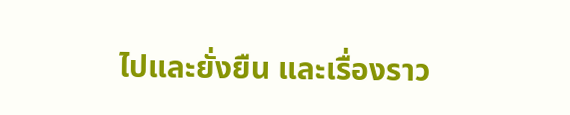ไปและยั่งยืน และเรื่องราว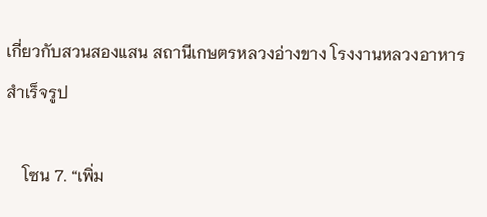เกี่ยวกับสวนสองแสน สถานีเกษตรหลวงอ่างขาง โรงงานหลวงอาหารสำเร็จรูป

    โซน 7. “เพิ่ม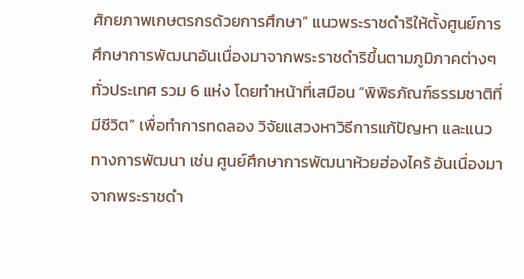ศักยภาพเกษตรกรด้วยการศึกษา” แนวพระราชดำริให้ตั้งศูนย์การศึกษาการพัฒนาอันเนื่องมาจากพระราชดำริขึ้นตามภูมิภาคต่างๆ ทั่วประเทศ รวม 6 แห่ง โดยทำหน้าที่เสมือน “พิพิธภัณฑ์ธรรมชาติที่มีชีวิต” เพื่อทำการทดลอง วิจัยแสวงหาวิธีการแก้ปัญหา และแนวทางการพัฒนา เช่น ศูนย์ศึกษาการพัฒนาห้วยฮ่องไคร้ อันเนื่องมาจากพระราชดำ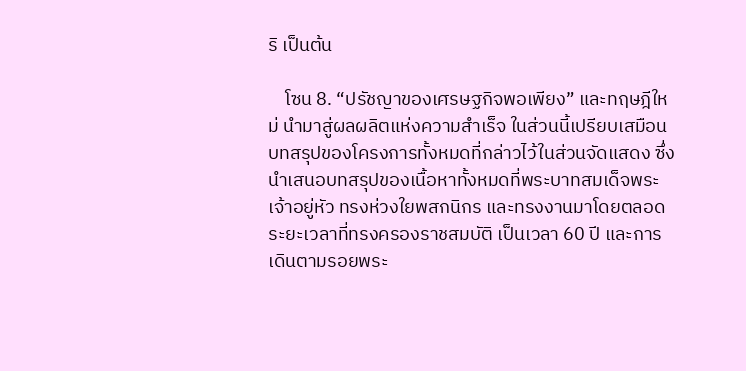ริ เป็นต้น

    โซน 8. “ปรัชญาของเศรษฐกิจพอเพียง” และทฤษฎีใหม่ นำมาสู่ผลผลิตแห่งความสำเร็จ ในส่วนนี้เปรียบเสมือนบทสรุปของโครงการทั้งหมดที่กล่าวไว้ในส่วนจัดแสดง ซึ่งนำเสนอบทสรุปของเนื้อหาทั้งหมดที่พระบาทสมเด็จพระเจ้าอยู่หัว ทรงห่วงใยพสกนิกร และทรงงานมาโดยตลอดระยะเวลาที่ทรงครองราชสมบัติ เป็นเวลา 60 ปี และการเดินตามรอยพระ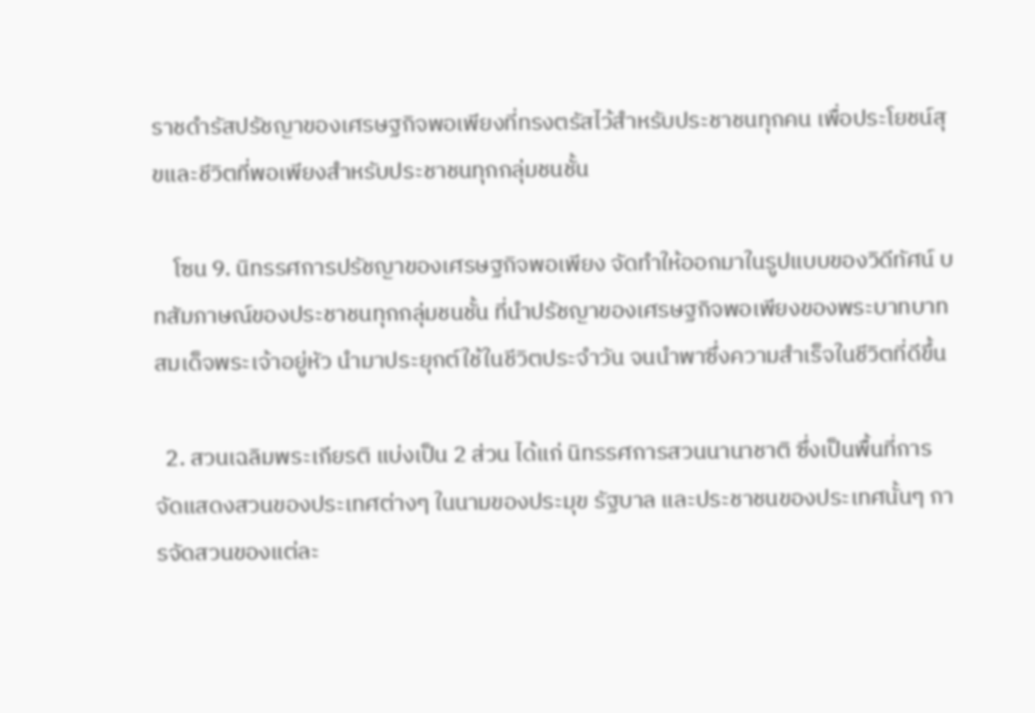ราชดำรัสปรัชญาของเศรษฐกิจพอเพียงที่ทรงตรัสไว้สำหรับประชาชนทุกคน เพื่อประโยชน์สุขและชีวิตที่พอเพียงสำหรับประชาชนทุกกลุ่มชนชั้น

    โซน 9. นิทรรศการปรัชญาของเศรษฐกิจพอเพียง จัดทำให้ออกมาในรูปแบบของวิดีทัศน์ บทสัมภาษณ์ของประชาชนทุกกลุ่มชนชั้น ที่นำปรัชญาของเศรษฐกิจพอเพียงของพระบาทบาทสมเด็จพระเจ้าอยู่หัว นำมาประยุกต์ใช้ในชีวิตประจำวัน จนนำพาซึ่งความสำเร็จในชีวิตที่ดีขึ้น

  2. สวนเฉลิมพระเกียรติ แบ่งเป็น 2 ส่วน ได้แก่ นิทรรศการสวนนานาชาติ ซึ่งเป็นพื้นที่การจัดแสดงสวนของประเทศต่างๆ ในนามของประมุข รัฐบาล และประชาชนของประเทศนั้นๆ การจัดสวนของแต่ละ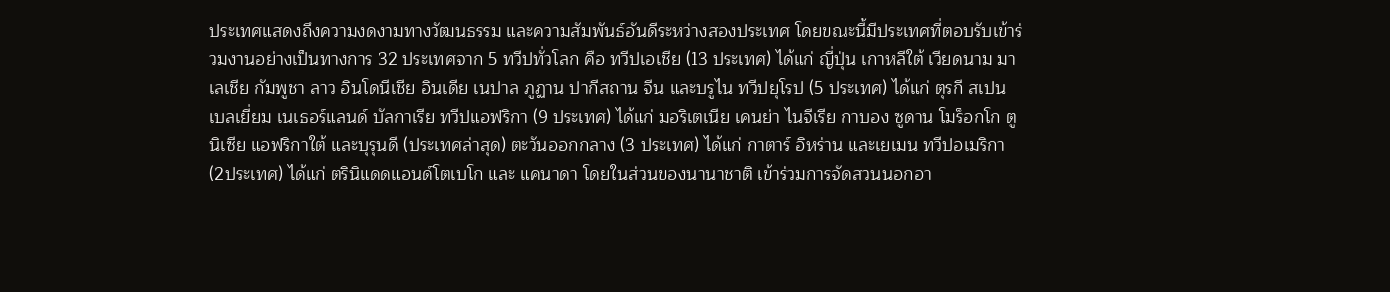ประเทศแสดงถึงความงดงามทางวัฒนธรรม และความสัมพันธ์อันดีระหว่างสองประเทศ โดยขณะนี้มีประเทศที่ตอบรับเข้าร่วมงานอย่างเป็นทางการ 32 ประเทศจาก 5 ทวีปทั่วโลก คือ ทวีปเอเชีย (13 ประเทศ) ได้แก่ ญี่ปุ่น เกาหลีใต้ เวียดนาม มาเลเชีย กัมพูชา ลาว อินโดนีเชีย อินเดีย เนปาล ภูฏาน ปากีสถาน จีน และบรูไน ทวีปยุโรป (5 ประเทศ) ได้แก่ ตุรกี สเปน เบลเยี่ยม เนเธอร์แลนด์ บัลกาเรีย ทวีปแอฟริกา (9 ประเทศ) ได้แก่ มอริเตเนีย เคนย่า ไนจีเรีย กาบอง ซูดาน โมร็อกโก ตูนิเซีย แอฟริกาใต้ และบุรุนดี (ประเทศล่าสุด) ตะวันออกกลาง (3 ประเทศ) ได้แก่ กาตาร์ อิหร่าน และเยเมน ทวีปอเมริกา (2ประเทศ) ได้แก่ ตรินิแดดแอนด์โตเบโก และ แคนาดา โดยในส่วนของนานาชาติ เข้าร่วมการจัดสวนนอกอา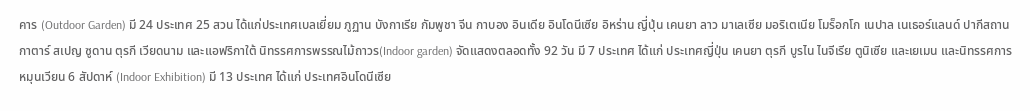คาร (Outdoor Garden) มี 24 ประเทศ 25 สวน ได้แก่ประเทศเบลเยี่ยม ภูฏาน บังกาเรีย กัมพูชา จีน กาบอง อินเดีย อินโดนีเซีย อิหร่าน ญี่ปุ่น เคนยา ลาว มาเลเซีย มอริเตเนีย โมร็อกโก เนปาล เนเธอร์แลนด์ ปากีสถาน กาตาร์ สเปญ ซูดาน ตุรกี เวียดนาม และแอฟริกาใต้ นิทรรศการพรรณไม้ถาวร(Indoor garden) จัดแสดงตลอดทั้ง 92 วัน มี 7 ประเทศ ได้แก่ ประเทศญี่ปุ่น เคนยา ตุรกี บูรไน ไนจีเรีย ตูนิเซีย และเยเมน และนิทรรศการหมุนเวียน 6 สัปดาห์ (Indoor Exhibition) มี 13 ประเทศ ได้แก่ ประเทศอินโดนีเซีย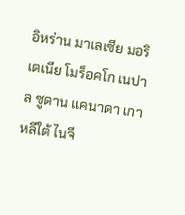อิหร่าน มาเลเซีย มอริเตเนีย โมร็อคโก เนปาล ซูดาน แคนาดา เกาหลีใต้ ไนจี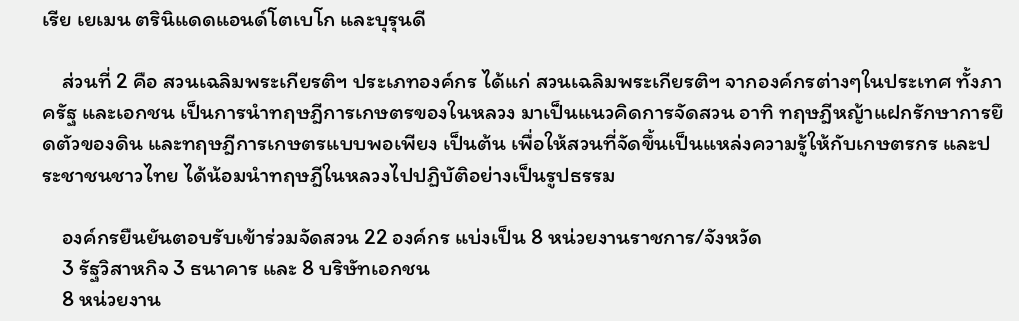เรีย เยเมน ตรินิแดดแอนด์โตเบโก และบุรุนดี

    ส่วนที่ 2 คือ สวนเฉลิมพระเกียรติฯ ประเภทองค์กร ได้แก่ สวนเฉลิมพระเกียรติฯ จากองค์กรต่างๆในประเทศ ทั้งภาครัฐ และเอกชน เป็นการนำทฤษฎีการเกษตรของในหลวง มาเป็นแนวคิดการจัดสวน อาทิ ทฤษฎีหญ้าแฝกรักษาการยึดตัวของดิน และทฤษฎีการเกษตรแบบพอเพียง เป็นต้น เพื่อให้สวนที่จัดขึ้นเป็นแหล่งความรู้ให้กับเกษตรกร และประชาชนชาวไทย ได้น้อมนำทฤษฎีในหลวงไปปฏิบัติอย่างเป็นรูปธรรม

    องค์กรยืนยันตอบรับเข้าร่วมจัดสวน 22 องค์กร แบ่งเป็น 8 หน่วยงานราชการ/จังหวัด
    3 รัฐวิสาหกิจ 3 ธนาคาร และ 8 บริษัทเอกชน
    8 หน่วยงาน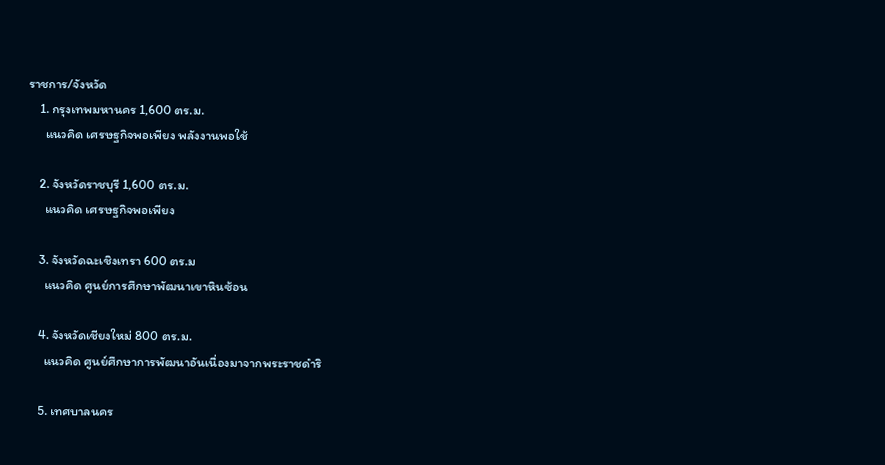ราชการ/จังหวัด
    1. กรุงเทพมหานคร 1,600 ตร.ม.
      แนวคิด เศรษฐกิจพอเพียง พลังงานพอใช้

    2. จังหวัดราชบุรี 1,600 ตร.ม.
      แนวคิด เศรษฐกิจพอเพียง

    3. จังหวัดฉะเชิงเทรา 600 ตร.ม
      แนวคิด ศูนย์การศึกษาพัฒนาเขาหินซ้อน

    4. จังหวัดเชียงใหม่ 800 ตร.ม.
      แนวคิด ศูนย์ศึกษาการพัฒนาอันเนื่องมาจากพระราชดำริ

    5. เทศบาลนคร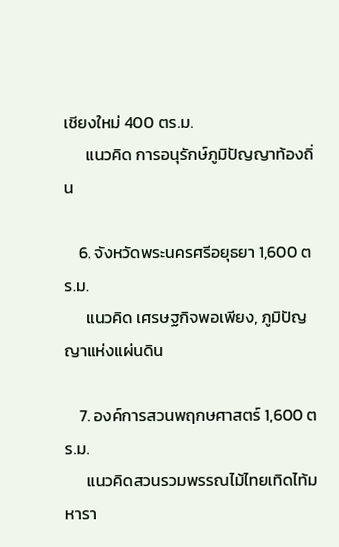เชียงใหม่ 400 ตร.ม.
      แนวคิด การอนุรักษ์ภูมิปัญญาท้องถิ่น

    6. จังหวัดพระนครศรีอยุธยา 1,600 ตร.ม.
      แนวคิด เศรษฐกิจพอเพียง, ภูมิปัญญาแห่งแผ่นดิน

    7. องค์การสวนพฤกษศาสตร์ 1,600 ตร.ม.
      แนวคิดสวนรวมพรรณไม้ไทยเทิดไท้มหารา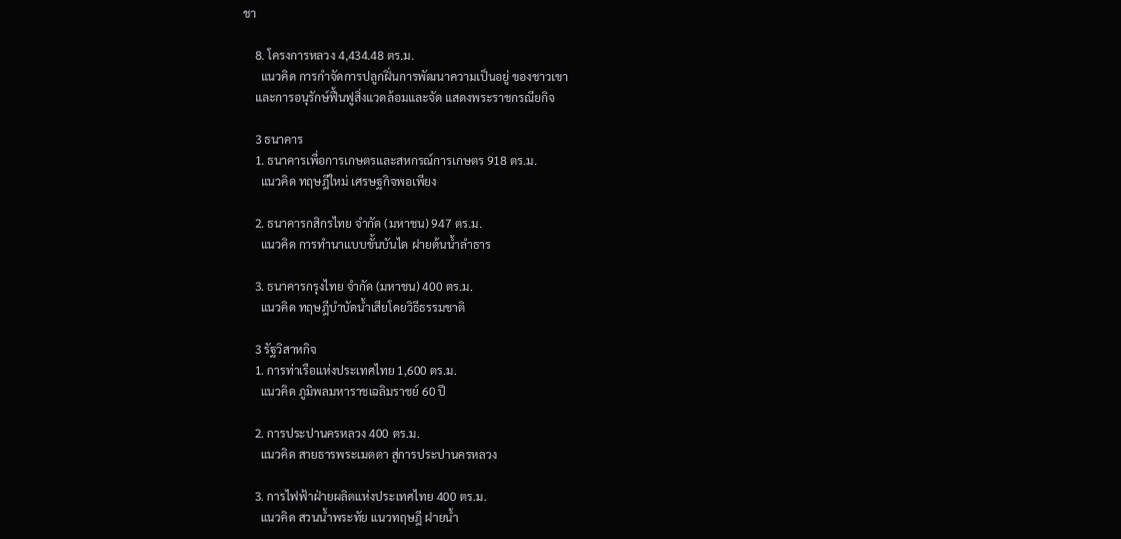ชา

    8. โครงการหลวง 4,434.48 ตร.ม.
      แนวคิด การกำจัดการปลูกฝิ่นการพัฒนาความเป็นอยู่ ของชาวเขา
    และการอนุรักษ์ฟื้นฟูสิ่งแวดล้อมและจัด แสดงพระราชกรณียกิจ

    3 ธนาคาร
    1. ธนาคารเพื่อการเกษตรและสหกรณ์การเกษตร 918 ตร.ม.
      แนวคิด ทฤษฎีใหม่ เศรษฐกิจพอเพียง

    2. ธนาคารกสิกรไทย จำกัด (มหาชน) 947 ตร.ม.
      แนวคิด การทำนาแบบขั้นบันได ฝายต้นน้ำลำธาร

    3. ธนาคารกรุงไทย จำกัด (มหาชน) 400 ตร.ม.
      แนวคิด ทฤษฎีบำบัดน้ำเสียโดยวิธีธรรมชาติ

    3 รัฐวิสาหกิจ
    1. การท่าเรือแห่งประเทศไทย 1,600 ตร.ม.
      แนวคิด ภูมิพลมหาราชเฉลิมราชย์ 60 ปี

    2. การประปานครหลวง 400 ตร.ม.
      แนวคิด สายธารพระเมตตา สู่การประปานครหลวง

    3. การไฟฟ้าฝ่ายผลิตแห่งประเทศไทย 400 ตร.ม.
      แนวคิด สวนน้ำพระทัย แนวทฤษฎี ฝายน้ำ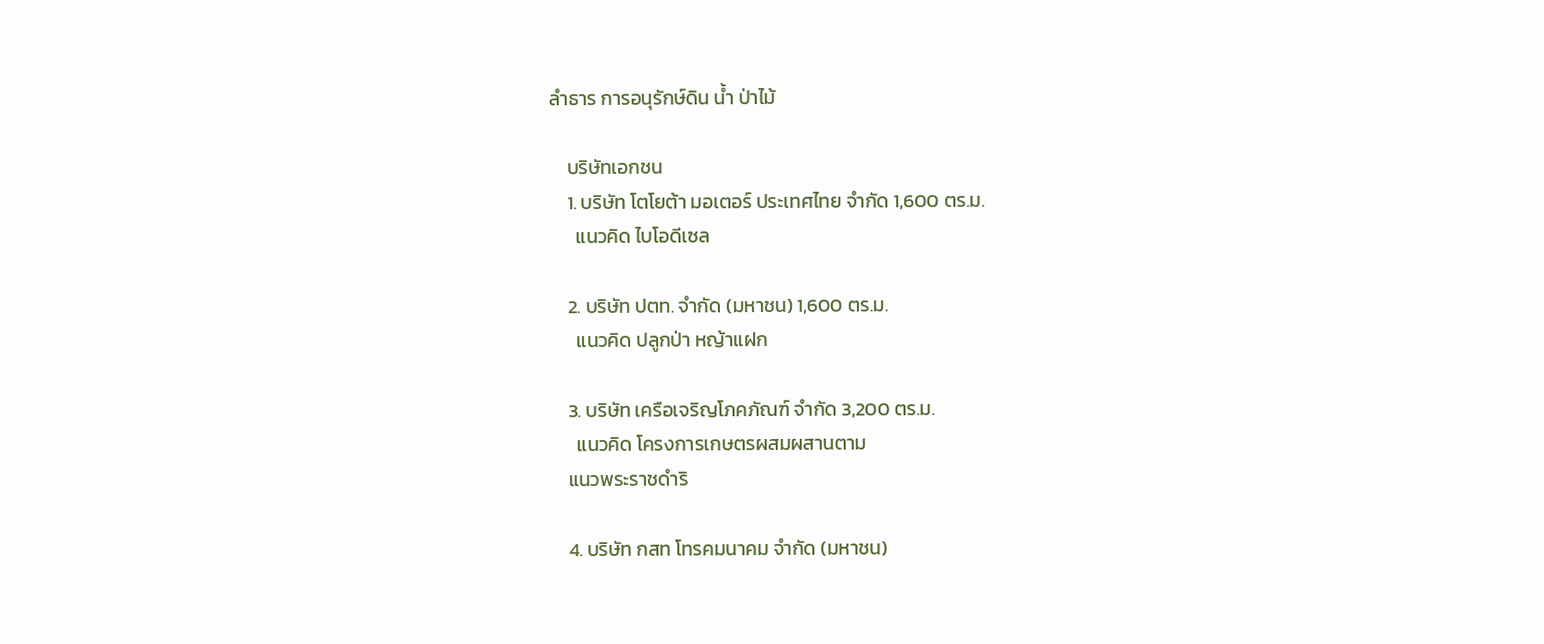ลำธาร การอนุรักษ์ดิน น้ำ ป่าไม้

    บริษัทเอกชน
    1. บริษัท โตโยต้า มอเตอร์ ประเทศไทย จำกัด 1,600 ตร.ม.
      แนวคิด ไบโอดีเซล

    2. บริษัท ปตท. จำกัด (มหาชน) 1,600 ตร.ม.
      แนวคิด ปลูกป่า หญ้าแฝก

    3. บริษัท เครือเจริญโภคภัณฑ์ จำกัด 3,200 ตร.ม.
      แนวคิด โครงการเกษตรผสมผสานตาม
    แนวพระราชดำริ

    4. บริษัท กสท โทรคมนาคม จำกัด (มหาชน)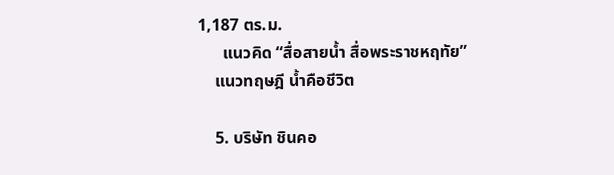1,187 ตร.ม.
      แนวคิด “สื่อสายน้ำ สื่อพระราชหฤทัย”
    แนวทฤษฎี น้ำคือชีวิต

    5. บริษัท ชินคอ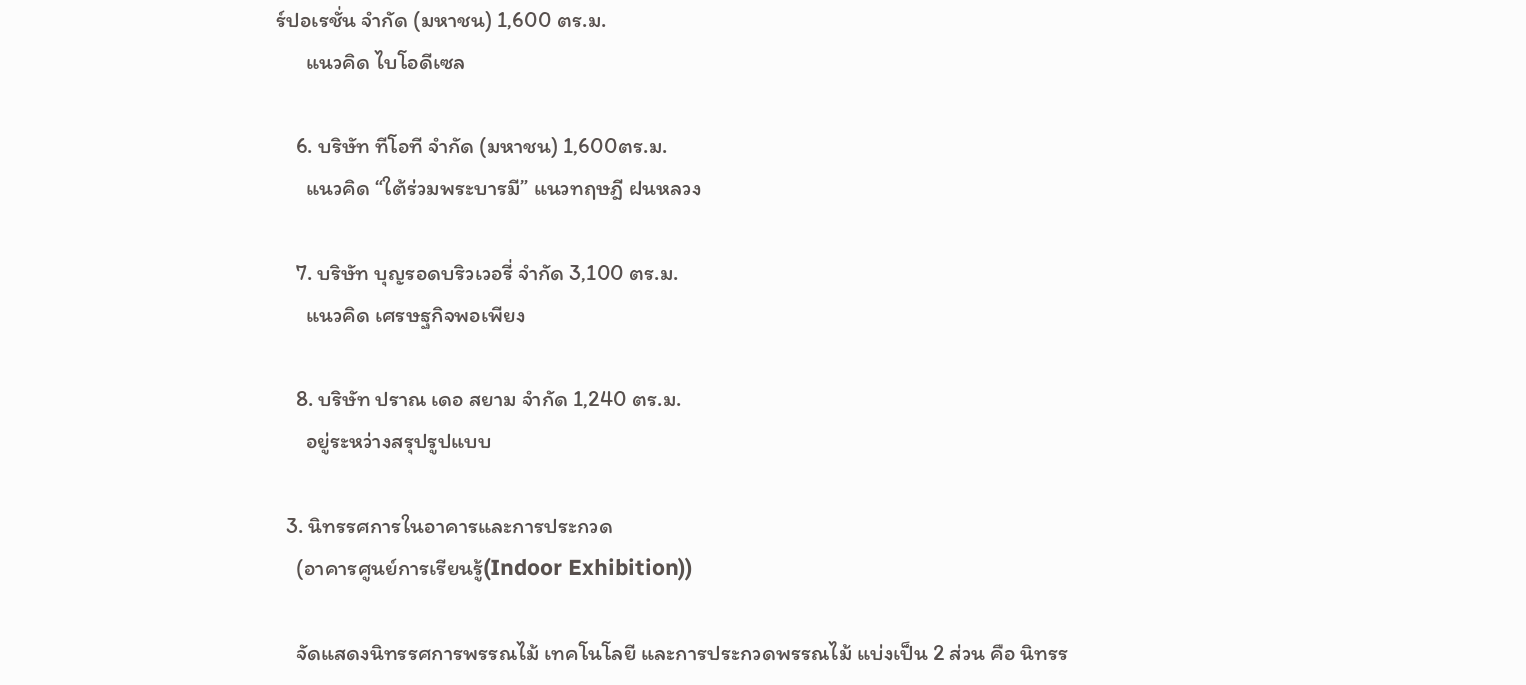ร์ปอเรชั่น จำกัด (มหาชน) 1,600 ตร.ม.
      แนวคิด ไบโอดีเซล

    6. บริษัท ทีโอที จำกัด (มหาชน) 1,600ตร.ม.
      แนวคิด “ใต้ร่วมพระบารมี” แนวทฤษฎี ฝนหลวง

    7. บริษัท บุญรอดบริวเวอรี่ จำกัด 3,100 ตร.ม.
      แนวคิด เศรษฐกิจพอเพียง

    8. บริษัท ปราณ เดอ สยาม จำกัด 1,240 ตร.ม.
      อยู่ระหว่างสรุปรูปแบบ

  3. นิทรรศการในอาคารและการประกวด
    (อาคารศูนย์การเรียนรู้(Indoor Exhibition))

    จัดแสดงนิทรรศการพรรณไม้ เทคโนโลยี และการประกวดพรรณไม้ แบ่งเป็น 2 ส่วน คือ นิทรร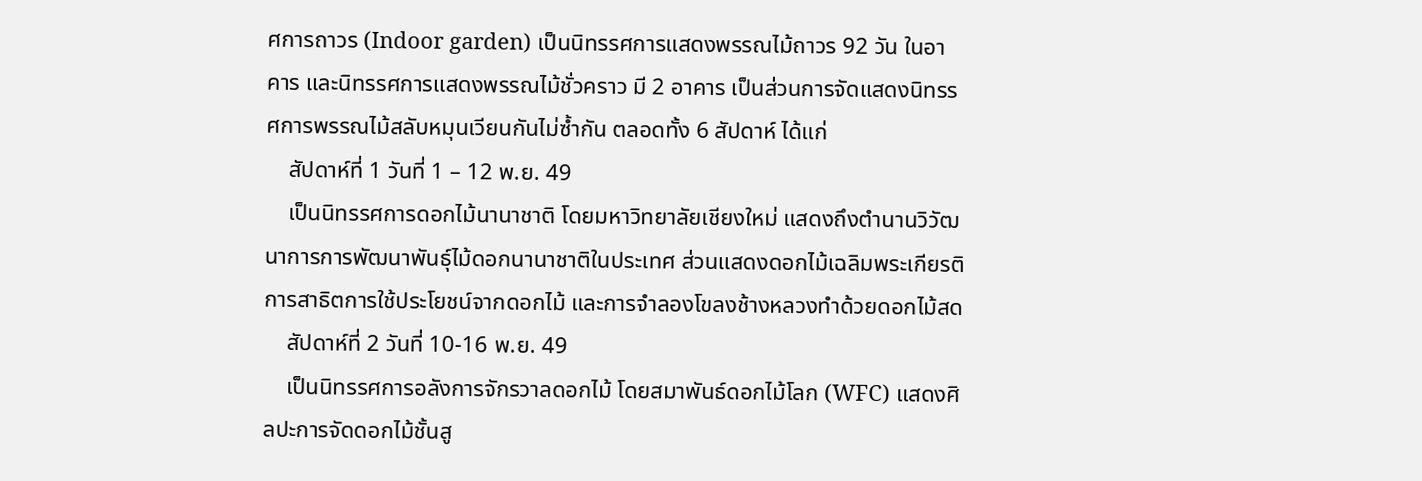ศการถาวร (Indoor garden) เป็นนิทรรศการแสดงพรรณไม้ถาวร 92 วัน ในอาคาร และนิทรรศการแสดงพรรณไม้ชั่วคราว มี 2 อาคาร เป็นส่วนการจัดแสดงนิทรรศการพรรณไม้สลับหมุนเวียนกันไม่ซ้ำกัน ตลอดทั้ง 6 สัปดาห์ ได้แก่
    สัปดาห์ที่ 1 วันที่ 1 – 12 พ.ย. 49
    เป็นนิทรรศการดอกไม้นานาชาติ โดยมหาวิทยาลัยเชียงใหม่ แสดงถึงตำนานวิวัฒนาการการพัฒนาพันธุ์ไม้ดอกนานาชาติในประเทศ ส่วนแสดงดอกไม้เฉลิมพระเกียรติ การสาธิตการใช้ประโยชน์จากดอกไม้ และการจำลองโขลงช้างหลวงทำด้วยดอกไม้สด
    สัปดาห์ที่ 2 วันที่ 10-16 พ.ย. 49
    เป็นนิทรรศการอลังการจักรวาลดอกไม้ โดยสมาพันธ์ดอกไม้โลก (WFC) แสดงศิลปะการจัดดอกไม้ชั้นสู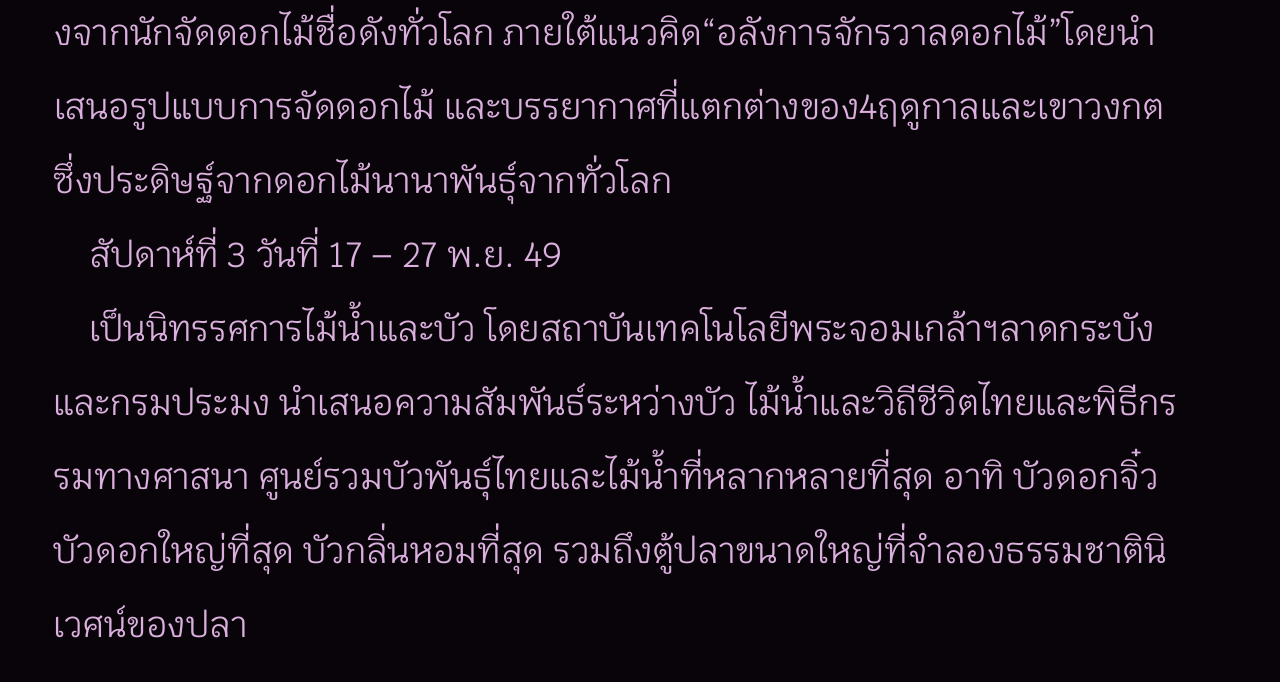งจากนักจัดดอกไม้ชื่อดังทั่วโลก ภายใต้แนวคิด“อลังการจักรวาลดอกไม้”โดยนำเสนอรูปแบบการจัดดอกไม้ และบรรยากาศที่แตกต่างของ4ฤดูกาลและเขาวงกตซึ่งประดิษฐ์จากดอกไม้นานาพันธุ์จากทั่วโลก
    สัปดาห์ที่ 3 วันที่ 17 – 27 พ.ย. 49
    เป็นนิทรรศการไม้น้ำและบัว โดยสถาบันเทคโนโลยีพระจอมเกล้าฯลาดกระบังและกรมประมง นำเสนอความสัมพันธ์ระหว่างบัว ไม้น้ำและวิถีชีวิตไทยและพิธีกรรมทางศาสนา ศูนย์รวมบัวพันธุ์ไทยและไม้น้ำที่หลากหลายที่สุด อาทิ บัวดอกจิ๋ว บัวดอกใหญ่ที่สุด บัวกลิ่นหอมที่สุด รวมถึงตู้ปลาขนาดใหญ่ที่จำลองธรรมชาตินิเวศน์ของปลา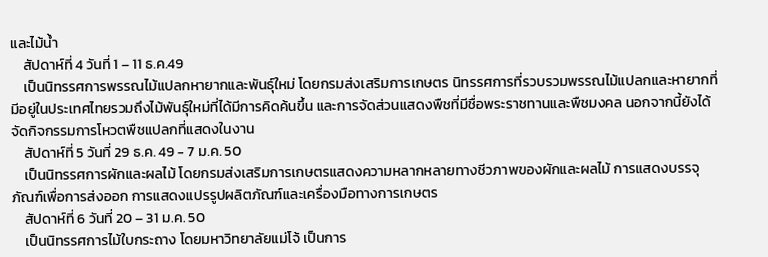และไม้น้ำ
    สัปดาห์ที่ 4 วันที่ 1 – 11 ธ.ค.49
    เป็นนิทรรศการพรรณไม้แปลกหายากและพันธุ์ใหม่ โดยกรมส่งเสริมการเกษตร นิทรรศการที่รวบรวมพรรณไม้แปลกและหายากที่มีอยู่ในประเทศไทยรวมถึงไม้พันธุ์ใหม่ที่ได้มีการคิดค้นขึ้น และการจัดส่วนแสดงพืชที่มีชื่อพระราชทานและพืชมงคล นอกจากนี้ยังได้จัดกิจกรรมการโหวตพืชแปลกที่แสดงในงาน
    สัปดาห์ที่ 5 วันที่ 29 ธ.ค. 49 - 7 ม.ค. 50
    เป็นนิทรรศการผักและผลไม้ โดยกรมส่งเสริมการเกษตรแสดงความหลากหลายทางชีวภาพของผักและผลไม้ การแสดงบรรจุภัณฑ์เพื่อการส่งออก การแสดงแปรรูปผลิตภัณฑ์และเครื่องมือทางการเกษตร
    สัปดาห์ที่ 6 วันที่ 20 – 31 ม.ค. 50
    เป็นนิทรรศการไม้ใบกระถาง โดยมหาวิทยาลัยแม่โจ้ เป็นการ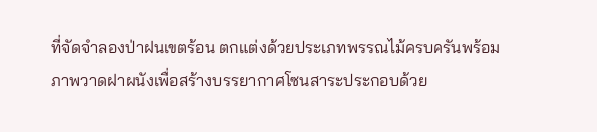ที่จัดจำลองป่าฝนเขตร้อน ตกแต่งด้วยประเภทพรรณไม้ครบครันพร้อมภาพวาดฝาผนังเพื่อสร้างบรรยากาศโซนสาระประกอบด้วย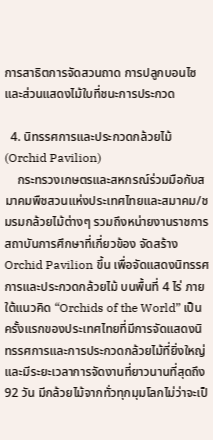การสาธิตการจัดสวนถาด การปลูกบอนไซและส่วนแสดงไม้ใบที่ชนะการประกวด

  4. นิทรรศการและประกวดกล้วยไม้ (Orchid Pavilion)
    กระทรวงเกษตรและสหกรณ์ร่วมมือกับสมาคมพืชสวนแห่งประเทศไทยและสมาคม/ชมรมกล้วยไม้ต่างๆ รวมถึงหน่ายงานราชการ สถาบันการศึกษาที่เกี่ยวข้อง จัดสร้าง Orchid Pavilion ขึ้น เพื่อจัดแสดงนิทรรศการและประกวดกล้วยไม้ บนพื้นที่ 4 ไร่ ภายใต้แนวคิด “Orchids of the World” เป็นครั้งแรกของประเทศไทยที่มีการจัดแสดงนิทรรศการและการประกวดกล้วยไม้ที่ยิ่งใหญ่ และมีระยะเวลาการจัดงานที่ยาวนานที่สุดถึง 92 วัน มีกล้วยไม้จากทั่วทุกมุมโลกไม่ว่าจะเป็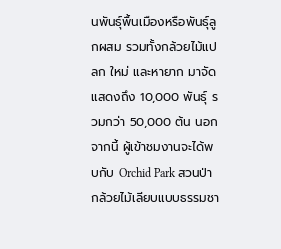นพันธุ์พื้นเมืองหรือพันธุ์ลูกผสม รวมทั้งกล้วยไม้แปลก ใหม่ และหายาก มาจัดแสดงถึง 10,000 พันธุ์ รวมกว่า 50,000 ต้น นอกจากนี้ ผู้เข้าชมงานจะได้พบกับ Orchid Park สวนป่ากล้วยไม้เลียบแบบธรรมชา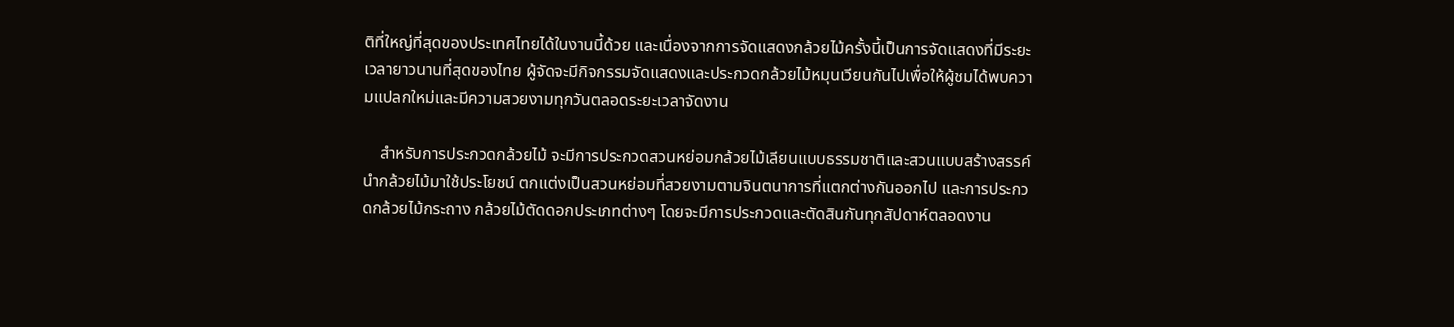ติที่ใหญ่ที่สุดของประเทศไทยได้ในงานนี้ด้วย และเนื่องจากการจัดแสดงกล้วยไม้ครั้งนี้เป็นการจัดแสดงที่มีระยะเวลายาวนานที่สุดของไทย ผู้จัดจะมีกิจกรรมจัดแสดงและประกวดกล้วยไม้หมุนเวียนกันไปเพื่อให้ผู้ชมได้พบความแปลกใหม่และมีความสวยงามทุกวันตลอดระยะเวลาจัดงาน

    สำหรับการประกวดกล้วยไม้ จะมีการประกวดสวนหย่อมกล้วยไม้เลียนแบบธรรมชาติและสวนแบบสร้างสรรค์ นำกล้วยไม้มาใช้ประโยชน์ ตกแต่งเป็นสวนหย่อมที่สวยงามตามจินตนาการที่แตกต่างกันออกไป และการประกวดกล้วยไม้กระถาง กล้วยไม้ตัดดอกประเภทต่างๆ โดยจะมีการประกวดและตัดสินกันทุกสัปดาห์ตลอดงาน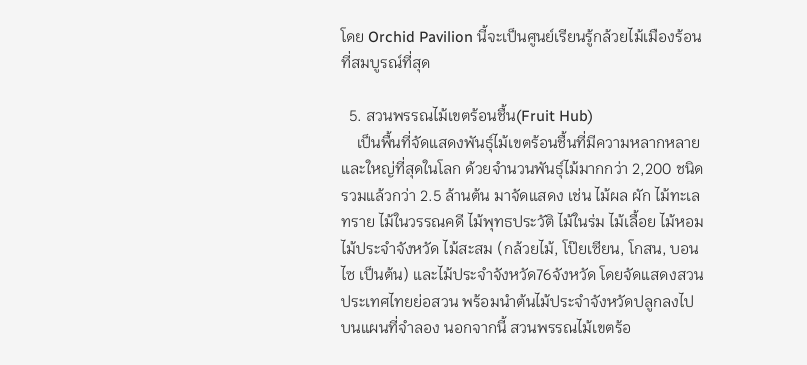โดย Orchid Pavilion นี้จะเป็นศูนย์เรียนรู้กล้วยไม้เมืองร้อนที่สมบูรณ์ที่สุด

  5. สวนพรรณไม้เขตร้อนชื้น(Fruit Hub)
    เป็นพื้นที่จัดแสดงพันธุ์ไม้เขตร้อนชื้นที่มีความหลากหลาย และใหญ่ที่สุดในโลก ด้วยจำนวนพันธุ์ไม้มากกว่า 2,200 ชนิด รวมแล้วกว่า 2.5 ล้านต้น มาจัดแสดง เช่น ไม้ผล ผัก ไม้ทะเลทราย ไม้ในวรรณคดี ไม้พุทธประวัติ ไม้ในร่ม ไม้เลื้อย ไม้หอม ไม้ประจำจังหวัด ไม้สะสม (กล้วยไม้, โป๊ยเซียน, โกสน, บอนไซ เป็นต้น) และไม้ประจำจังหวัด76จังหวัด โดยจัดแสดงสวนประเทศไทยย่อสวน พร้อมนำต้นไม้ประจำจังหวัดปลูกลงไปบนแผนที่จำลอง นอกจากนี้ สวนพรรณไม้เขตร้อ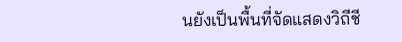นยังเป็นพื้นที่จัดแสดงวิถีชี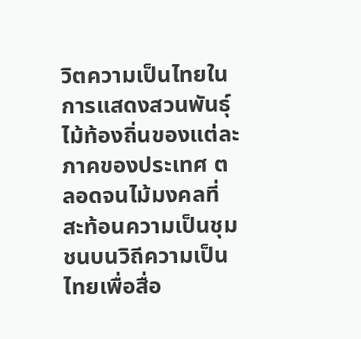วิตความเป็นไทยในการแสดงสวนพันธุ์ไม้ท้องถิ่นของแต่ละภาคของประเทศ ตลอดจนไม้มงคลที่สะท้อนความเป็นชุมชนบนวิถีความเป็นไทยเพื่อสื่อ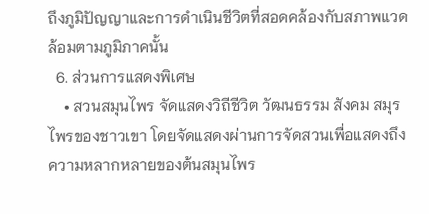ถึงภูมิปัญญาและการดำเนินชีวิตที่สอดคล้องกับสภาพแวดล้อมตามภูมิภาคนั้น
  6. ส่วนการแสดงพิเศษ
    • สวนสมุนไพร จัดแสดงวิถีชีวิต วัฒนธรรม สังคม สมุรไพรของชาวเขา โดยจัดแสดงผ่านการจัดสวนเพื่อแสดงถึง ความหลากหลายของต้นสมุนไพร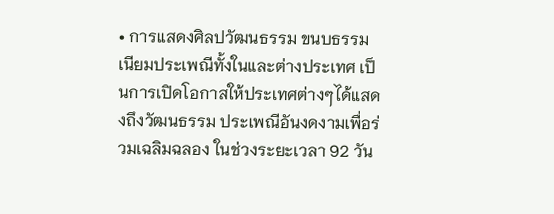• การแสดงศิลปวัฒนธรรม ขนบธรรมเนียมประเพณีทั้งในและต่างประเทศ เป็นการเปิดโอกาสให้ประเทศต่างๆได้แสดงถึงวัฒนธรรม ประเพณีอันงดงามเพื่อร่วมเฉลิมฉลอง ในช่วงระยะเวลา 92 วัน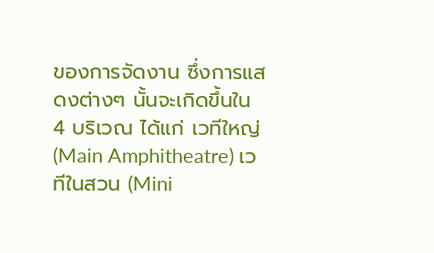ของการจัดงาน ซึ่งการแสดงต่างๆ นั้นจะเกิดขึ้นใน 4 บริเวณ ได้แก่ เวทีใหญ่ (Main Amphitheatre) เวทีในสวน (Mini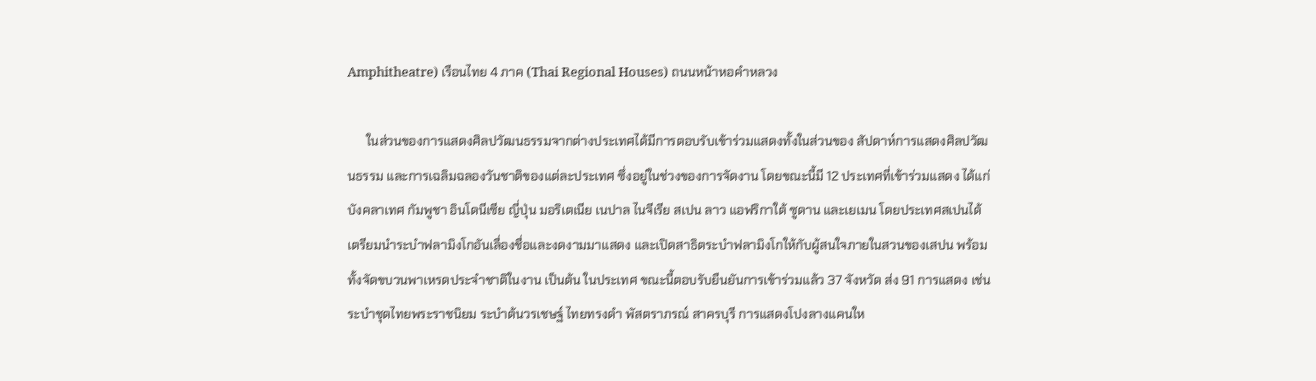Amphitheatre) เรือนไทย 4 ภาค (Thai Regional Houses) ถนนหน้าหอคำหลวง

      ในส่วนของการแสดงศิลปวัฒนธรรมจากต่างประเทศได้มีการตอบรับเข้าร่วมแสดงทั้งในส่วนของ สัปดาห์การแสดงศิลปวัฒนธรรม และการเฉลิมฉลองวันชาติของแต่ละประเทศ ซึ่งอยู่ในช่วงของการจัดงาน โดยขณะนี้มี 12 ประเทศที่เข้าร่วมแสดง ได้แก่ บังคลาเทศ กัมพูชา อินโดนีเซีย ญี่ปุ่น มอริเตเนีย เนปาล ไนจีเรีย สเปน ลาว แอฟริกาใต้ ซูดาน และเยเมน โดยประเทศสเปนได้เตรียมนำระบำฟลามิงโกอันเลื่องชื่อและงดงามมาแสดง และเปิดสาธิตระบำฟลามิงโกให้กับผู้สนใจภายในสวนของเสปน พร้อมทั้งจัดขบวนพาเหรดประจำชาติในงาน เป็นต้น ในประเทศ ขณะนี้ตอบรับยืนยันการเข้าร่วมแล้ว 37 จังหวัด ส่ง 91 การแสดง เช่น ระบำชุดไทยพระราชนิยม ระบำต้นวรเชษฐ์ ไทยทรงดำ พัสตราภรณ์ สาครบุรี การแสดงโปงลางแคนให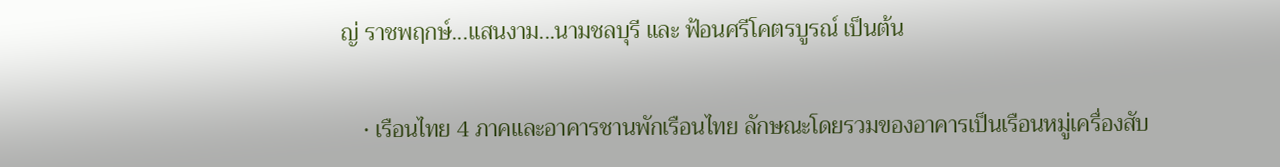ญ่ ราชพฤกษ์...แสนงาม...นามชลบุรี และ ฟ้อนศรีโคตรบูรณ์ เป็นต้น

    • เรือนไทย 4 ภาคและอาคารชานพักเรือนไทย ลักษณะโดยรวมของอาคารเป็นเรือนหมู่เครื่องสับ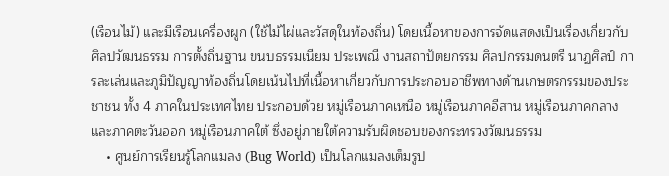(เรือนไม้) และมีเรือนเครื่องผูก (ใช้ไม้ไผ่และวัสดุในท้องถิ่น) โดยเนื้อหาของการจัดแสดงเป็นเรื่องเกี่ยวกับศิลปวัฒนธรรม การตั้งถิ่นฐาน ขนบธรรมเนียม ประเพณี งานสถาปัตยกรรม ศิลปกรรมดนตรี นาฏศิลป์ การละเล่นและภูมิปัญญาท้องถิ่นโดยเน้นไปที่เนื้อหาเกี่ยวกับการประกอบอาชีพทางด้านเกษตรกรรมของประชาชน ทั้ง 4 ภาคในประเทศไทย ประกอบด้วย หมู่เรือนภาคเหนือ หมู่เรือนภาคอีสาน หมู่เรือนภาคกลางและภาคตะวันออก หมู่เรือนภาคใต้ ซึ่งอยู่ภายใต้ความรับผิดชอบของกระทรวงวัฒนธรรม
    • ศูนย์การเรียนรู้โลกแมลง (Bug World) เป็นโลกแมลงเต็มรูป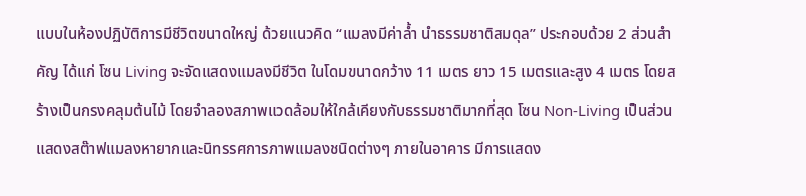แบบในห้องปฏิบัติการมีชีวิตขนาดใหญ่ ด้วยแนวคิด “แมลงมีค่าล้ำ นำธรรมชาติสมดุล” ประกอบด้วย 2 ส่วนสำคัญ ได้แก่ โซน Living จะจัดแสดงแมลงมีชีวิต ในโดมขนาดกว้าง 11 เมตร ยาว 15 เมตรและสูง 4 เมตร โดยสร้างเป็นกรงคลุมต้นไม้ โดยจำลองสภาพแวดล้อมให้ใกล้เคียงกับธรรมชาติมากที่สุด โซน Non-Living เป็นส่วนแสดงสต๊าฟแมลงหายากและนิทรรศการภาพแมลงชนิดต่างๆ ภายในอาคาร มีการแสดง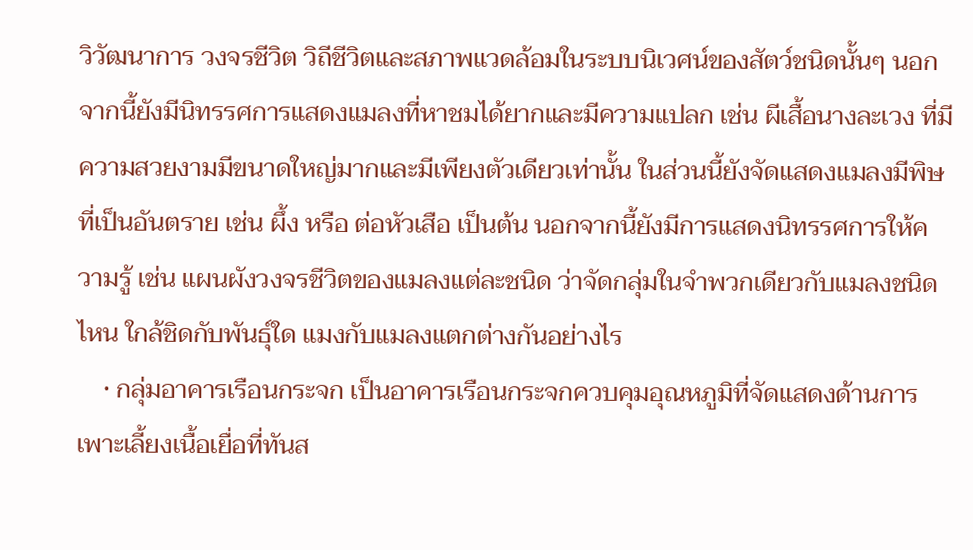วิวัฒนาการ วงจรชีวิต วิถีชีวิตและสภาพแวดล้อมในระบบนิเวศน์ของสัตว์ชนิดนั้นๆ นอกจากนี้ยังมีนิทรรศการแสดงแมลงที่หาชมได้ยากและมีความแปลก เช่น ผีเสื้อนางละเวง ที่มีความสวยงามมีขนาดใหญ่มากและมีเพียงตัวเดียวเท่านั้น ในส่วนนี้ยังจัดแสดงแมลงมีพิษ ที่เป็นอันตราย เช่น ผึ้ง หรือ ต่อหัวเสือ เป็นต้น นอกจากนี้ยังมีการแสดงนิทรรศการให้ความรู้ เช่น แผนผังวงจรชีวิตของแมลงแต่ละชนิด ว่าจัดกลุ่มในจำพวกเดียวกับแมลงชนิดไหน ใกล้ชิดกับพันธุ์ใด แมงกับแมลงแตกต่างกันอย่างไร
    • กลุ่มอาคารเรือนกระจก เป็นอาคารเรือนกระจกควบคุมอุณหภูมิที่จัดแสดงด้านการเพาะเลี้ยงเนื้อเยื่อที่ทันส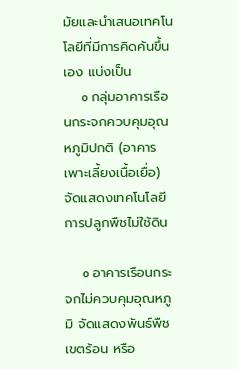มัยและนำเสนอเทคโนโลยีที่มีการคิดค้นขึ้นเอง แบ่งเป็น
      o กลุ่มอาคารเรือนกระจกควบคุมอุณหภูมิปกติ (อาคารเพาะเลี้ยงเนื้อเยื่อ) จัดแสดงเทคโนโลยีการปลูกพืชไม่ใช้ดิน

      o อาคารเรือนกระจกไม่ควบคุมอุณหภูมิ จัดแสดงพันธ์พืชเขตร้อน หรือ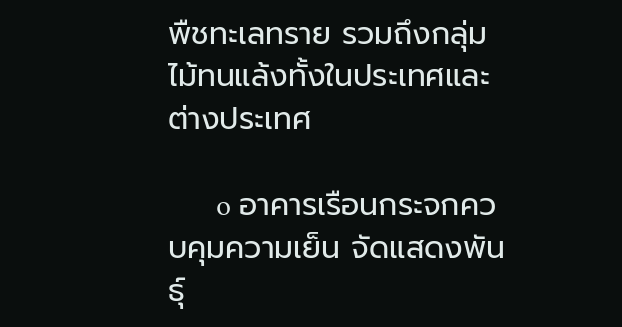พืชทะเลทราย รวมถึงกลุ่มไม้ทนแล้งทั้งในประเทศและต่างประเทศ

      o อาคารเรือนกระจกควบคุมความเย็น จัดแสดงพันธุ์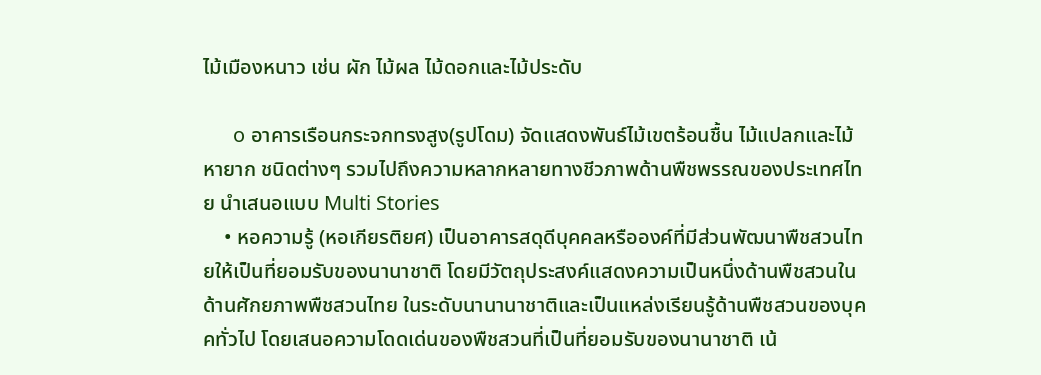ไม้เมืองหนาว เช่น ผัก ไม้ผล ไม้ดอกและไม้ประดับ

      o อาคารเรือนกระจกทรงสูง(รูปโดม) จัดแสดงพันธ์ไม้เขตร้อนชื้น ไม้แปลกและไม้หายาก ชนิดต่างๆ รวมไปถึงความหลากหลายทางชีวภาพด้านพืชพรรณของประเทศไทย นำเสนอแบบ Multi Stories
    • หอความรู้ (หอเกียรติยศ) เป็นอาคารสดุดีบุคคลหรือองค์ที่มีส่วนพัฒนาพืชสวนไทยให้เป็นที่ยอมรับของนานาชาติ โดยมีวัตถุประสงค์แสดงความเป็นหนึ่งด้านพืชสวนในด้านศักยภาพพืชสวนไทย ในระดับนานานาชาติและเป็นแหล่งเรียนรู้ด้านพืชสวนของบุคคทั่วไป โดยเสนอความโดดเด่นของพืชสวนที่เป็นที่ยอมรับของนานาชาติ เน้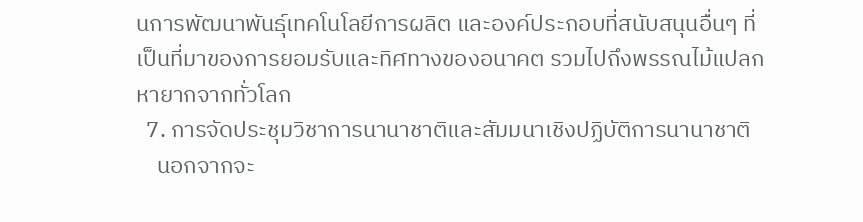นการพัฒนาพันธุ์เทคโนโลยีการผลิต และองค์ประกอบที่สนับสนุนอื่นๆ ที่เป็นที่มาของการยอมรับและทิศทางของอนาคต รวมไปถึงพรรณไม้แปลกหายากจากทั่วโลก
  7. การจัดประชุมวิชาการนานาชาติและสัมมนาเชิงปฏิบัติการนานาชาติ
    นอกจากจะ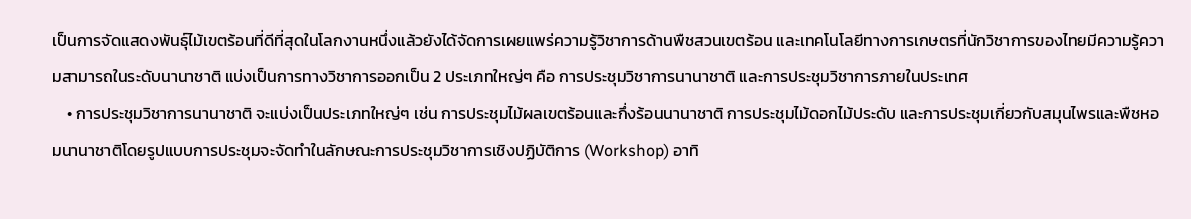เป็นการจัดแสดงพันธุ์ไม้เขตร้อนที่ดีที่สุดในโลกงานหนึ่งแล้วยังได้จัดการเผยแพร่ความรู้วิชาการด้านพืชสวนเขตร้อน และเทคโนโลยีทางการเกษตรที่นักวิชาการของไทยมีความรู้ความสามารถในระดับนานาชาติ แบ่งเป็นการทางวิชาการออกเป็น 2 ประเภทใหญ่ๆ คือ การประชุมวิชาการนานาชาติ และการประชุมวิชาการภายในประเทศ
    • การประชุมวิชาการนานาชาติ จะแบ่งเป็นประเภทใหญ่ๆ เช่น การประชุมไม้ผลเขตร้อนและกึ่งร้อนนานาชาติ การประชุมไม้ดอกไม้ประดับ และการประชุมเกี่ยวกับสมุนไพรและพืชหอมนานาชาติโดยรูปแบบการประชุมจะจัดทำในลักษณะการประชุมวิชาการเชิงปฏิบัติการ (Workshop) อาทิ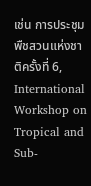เช่น การประชุมพืชสวนแห่งชาติครั้งที่ 6, International Workshop on Tropical and Sub-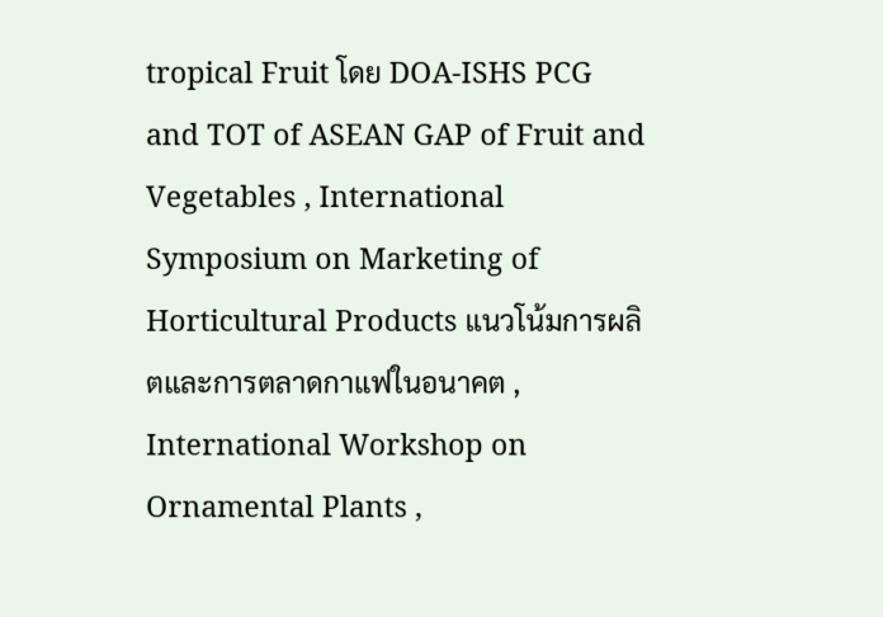tropical Fruit โดย DOA-ISHS PCG and TOT of ASEAN GAP of Fruit and Vegetables , International Symposium on Marketing of Horticultural Products แนวโน้มการผลิตและการตลาดกาแฟในอนาคต , International Workshop on Ornamental Plants ,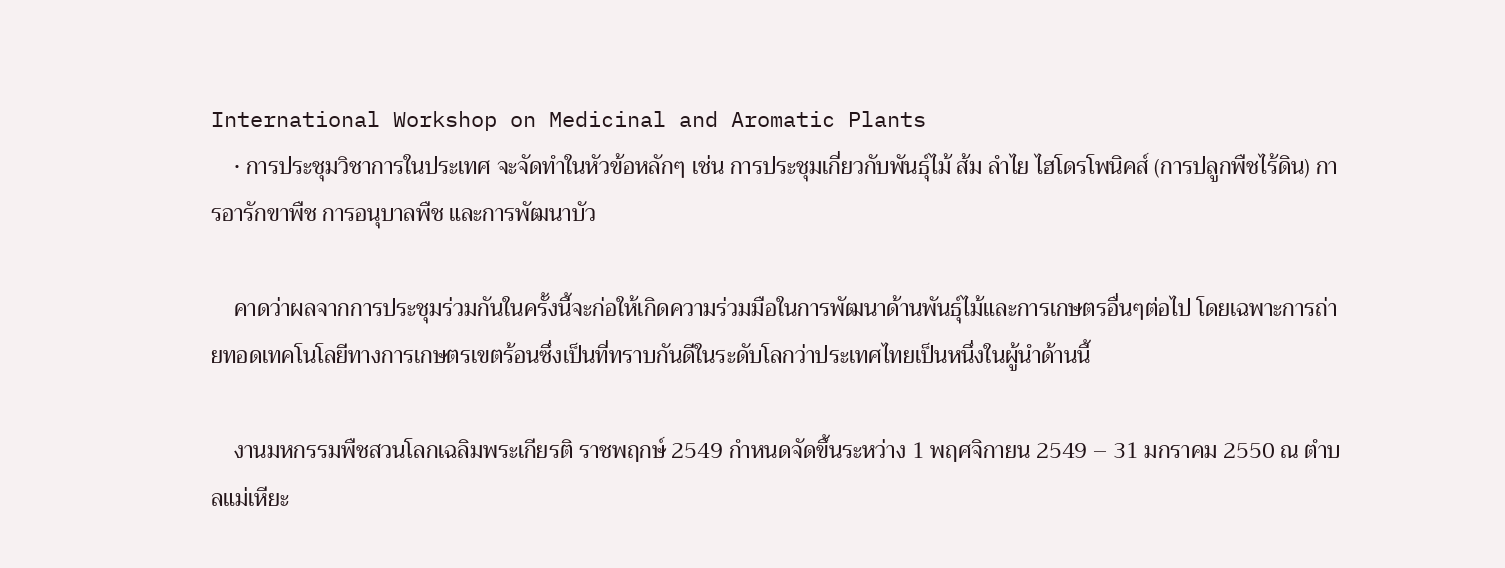International Workshop on Medicinal and Aromatic Plants
    • การประชุมวิชาการในประเทศ จะจัดทำในหัวข้อหลักๆ เช่น การประชุมเกี่ยวกับพันธุ์ไม้ ส้ม ลำไย ไฮโดรโพนิคส์ (การปลูกพืชไร้ดิน) การอารักขาพืช การอนุบาลพืช และการพัฒนาบัว

    คาดว่าผลจากการประชุมร่วมกันในครั้งนี้จะก่อให้เกิดความร่วมมือในการพัฒนาด้านพันธุ์ไม้และการเกษตรอื่นๆต่อไป โดยเฉพาะการถ่ายทอดเทคโนโลยีทางการเกษตรเขตร้อนซึ่งเป็นที่ทราบกันดีในระดับโลกว่าประเทศไทยเป็นหนึ่งในผู้นำด้านนี้

    งานมหกรรมพืชสวนโลกเฉลิมพระเกียรติ ราชพฤกษ์ 2549 กำหนดจัดขึ้นระหว่าง 1 พฤศจิกายน 2549 – 31 มกราคม 2550 ณ ตำบลแม่เหียะ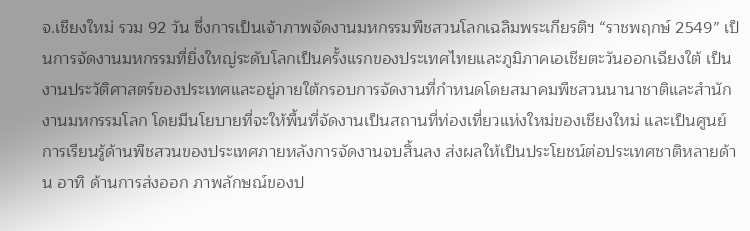จ.เชียงใหม่ รวม 92 วัน ซึ่งการเป็นเจ้าภาพจัดงานมหกรรมพืชสวนโลกเฉลิมพระเกียรติฯ “ราชพฤกษ์ 2549” เป็นการจัดงานมหกรรมที่ยิ่งใหญ่ระดับโลกเป็นครั้งแรกของประเทศไทยและภูมิภาคเอเชียตะวันออกเฉียงใต้ เป็นงานประวัติศาสตร์ของประเทศและอยู่ภายใต้กรอบการจัดงานที่กำหนดโดยสมาคมพืชสวนนานาชาติและสำนักงานมหกรรมโลก โดยมีนโยบายที่จะให้พื้นที่จัดงานเป็นสถานที่ท่องเที่ยวแห่งใหม่ของเชียงใหม่ และเป็นศูนย์การเรียนรู้ด้านพืชสวนของประเทศภายหลังการจัดงานจบสิ้นลง ส่งผลให้เป็นประโยชน์ต่อประเทศชาติหลายด้าน อาทิ ด้านการส่งออก ภาพลักษณ์ของป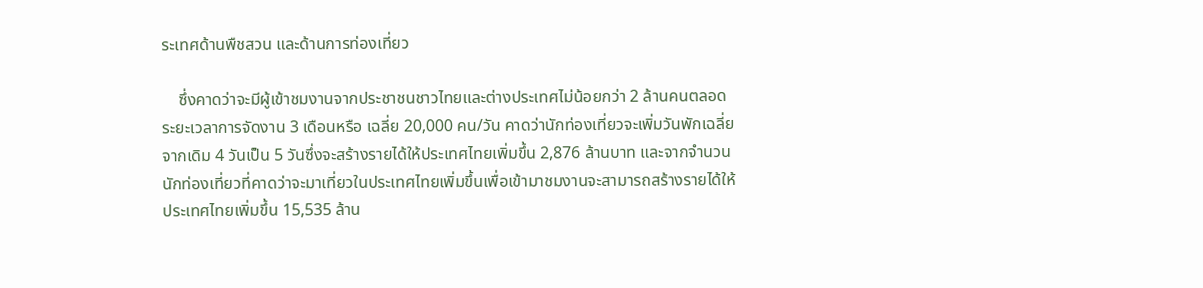ระเทศด้านพืชสวน และด้านการท่องเที่ยว

    ซึ่งคาดว่าจะมีผู้เข้าชมงานจากประชาชนชาวไทยและต่างประเทศไม่น้อยกว่า 2 ล้านคนตลอดระยะเวลาการจัดงาน 3 เดือนหรือ เฉลี่ย 20,000 คน/วัน คาดว่านักท่องเที่ยวจะเพิ่มวันพักเฉลี่ยจากเดิม 4 วันเป็น 5 วันซึ่งจะสร้างรายได้ให้ประเทศไทยเพิ่มขึ้น 2,876 ล้านบาท และจากจำนวนนักท่องเที่ยวที่คาดว่าจะมาเที่ยวในประเทศไทยเพิ่มขึ้นเพื่อเข้ามาชมงานจะสามารถสร้างรายได้ให้ประเทศไทยเพิ่มขึ้น 15,535 ล้าน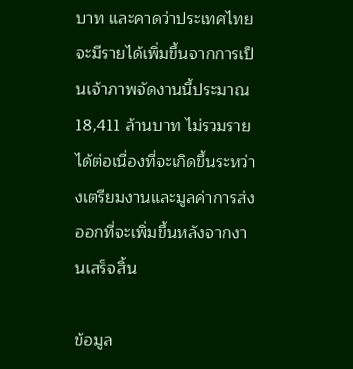บาท และคาดว่าประเทศไทยจะมีรายได้เพิ่มขึ้นจากการเป็นเจ้าภาพจัดงานนี้ประมาณ 18,411 ล้านบาท ไม่รวมรายได้ต่อเนื่องที่จะเกิดขึ้นระหว่างเตรียมงานและมูลค่าการส่งออกที่จะเพิ่มขึ้นหลังจากงานเสร็จสิ้น

ข้อมูล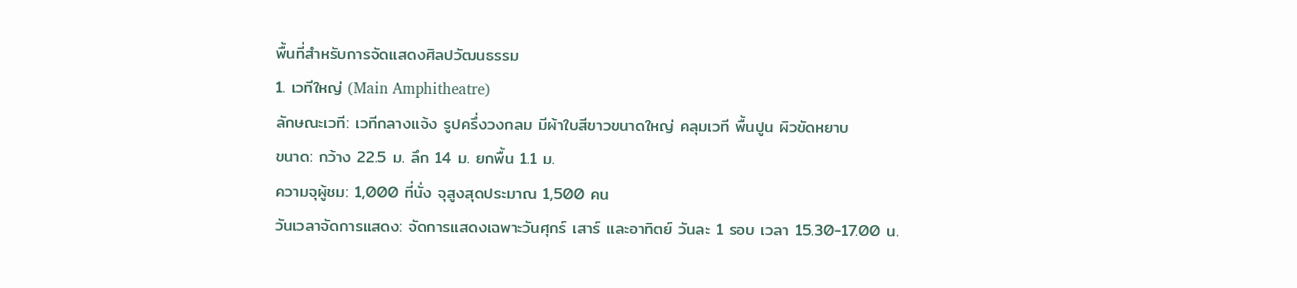พื้นที่สำหรับการจัดแสดงศิลปวัฒนธรรม
1. เวทีใหญ่ (Main Amphitheatre)
ลักษณะเวที: เวทีกลางแจ้ง รูปครึ่งวงกลม มีผ้าใบสีขาวขนาดใหญ่ คลุมเวที พื้นปูน ผิวขัดหยาบ
ขนาด: กว้าง 22.5 ม. ลึก 14 ม. ยกพื้น 1.1 ม.
ความจุผู้ชม: 1,000 ที่นั่ง จุสูงสุดประมาณ 1,500 คน
วันเวลาจัดการแสดง: จัดการแสดงเฉพาะวันศุกร์ เสาร์ และอาทิตย์ วันละ 1 รอบ เวลา 15.30-17.00 น.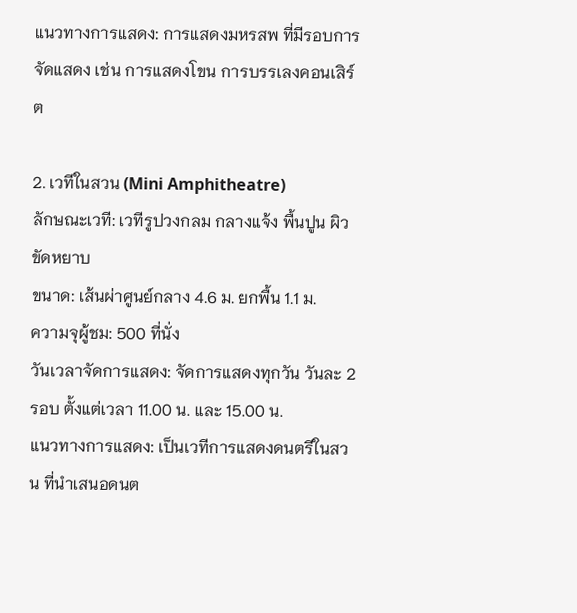แนวทางการแสดง: การแสดงมหรสพ ที่มีรอบการจัดแสดง เช่น การแสดงโขน การบรรเลงคอนเสิร์ต

2. เวทีในสวน (Mini Amphitheatre)
ลักษณะเวที: เวทีรูปวงกลม กลางแจ้ง พื้นปูน ผิวขัดหยาบ
ขนาด: เส้นผ่าศูนย์กลาง 4.6 ม. ยกพื้น 1.1 ม.
ความจุผู้ชม: 500 ที่นั่ง
วันเวลาจัดการแสดง: จัดการแสดงทุกวัน วันละ 2 รอบ ตั้งแต่เวลา 11.00 น. และ 15.00 น.
แนวทางการแสดง: เป็นเวทีการแสดงดนตรีในสวน ที่นำเสนอดนต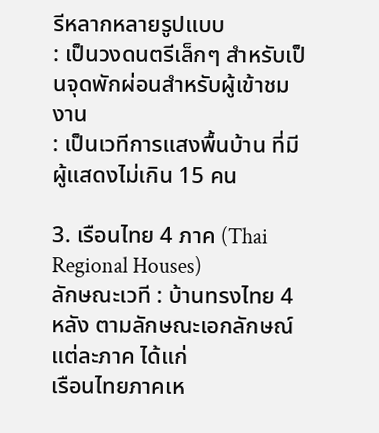รีหลากหลายรูปแบบ
: เป็นวงดนตรีเล็กๆ สำหรับเป็นจุดพักผ่อนสำหรับผู้เข้าชมงาน
: เป็นเวทีการแสงพื้นบ้าน ที่มีผู้แสดงไม่เกิน 15 คน

3. เรือนไทย 4 ภาค (Thai Regional Houses)
ลักษณะเวที : บ้านทรงไทย 4 หลัง ตามลักษณะเอกลักษณ์แต่ละภาค ได้แก่
เรือนไทยภาคเห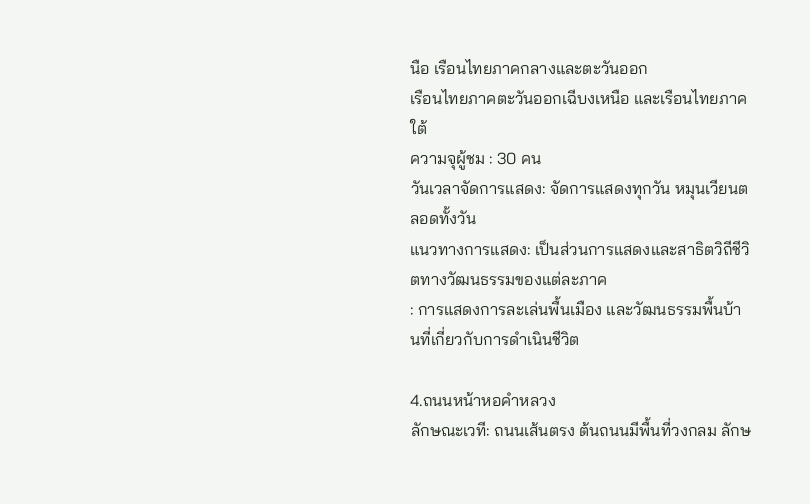นือ เรือนไทยภาคกลางและตะวันออก
เรือนไทยภาคตะวันออกเฉีบงเหนือ และเรือนไทยภาคใต้
ความจุผู้ชม : 30 คน
วันเวลาจัดการแสดง: จัดการแสดงทุกวัน หมุนเวียนตลอดทั้งวัน
แนวทางการแสดง: เป็นส่วนการแสดงและสาธิตวิถีชีวิตทางวัฒนธรรมของแต่ละภาค
: การแสดงการละเล่นพื้นเมือง และวัฒนธรรมพื้นบ้านที่เกี่ยวกับการดำเนินชีวิต

4.ถนนหน้าหอคำหลวง
ลักษณะเวที: ถนนเส้นตรง ต้นถนนมีพื้นที่วงกลม ลักษ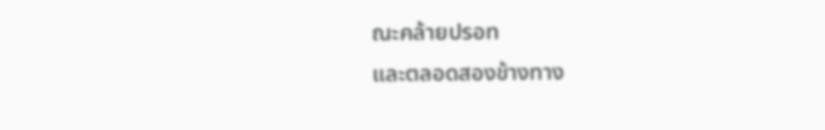ณะคล้ายปรอท
และตลอดสองข้างทาง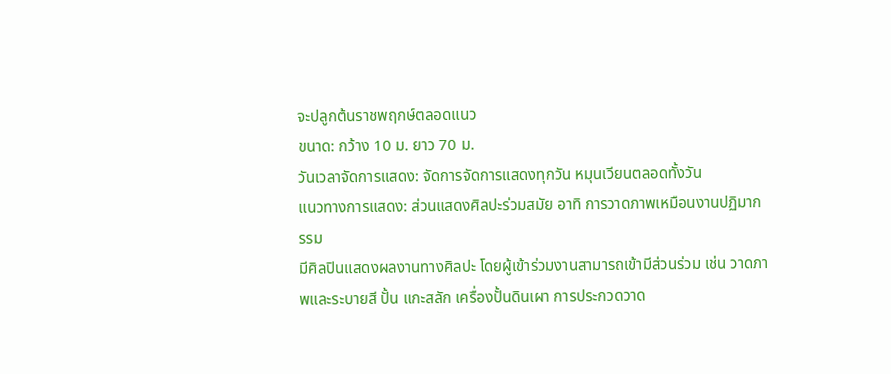จะปลูกต้นราชพฤกษ์ตลอดแนว
ขนาด: กว้าง 10 ม. ยาว 70 ม.
วันเวลาจัดการแสดง: จัดการจัดการแสดงทุกวัน หมุนเวียนตลอดทั้งวัน
แนวทางการแสดง: ส่วนแสดงศิลปะร่วมสมัย อาทิ การวาดภาพเหมือนงานปฏิมากรรม
มีศิลปินแสดงผลงานทางศิลปะ โดยผู้เข้าร่วมงานสามารถเข้ามีส่วนร่วม เช่น วาดภาพและระบายสี ปั้น แกะสลัก เครื่องปั้นดินเผา การประกวดวาด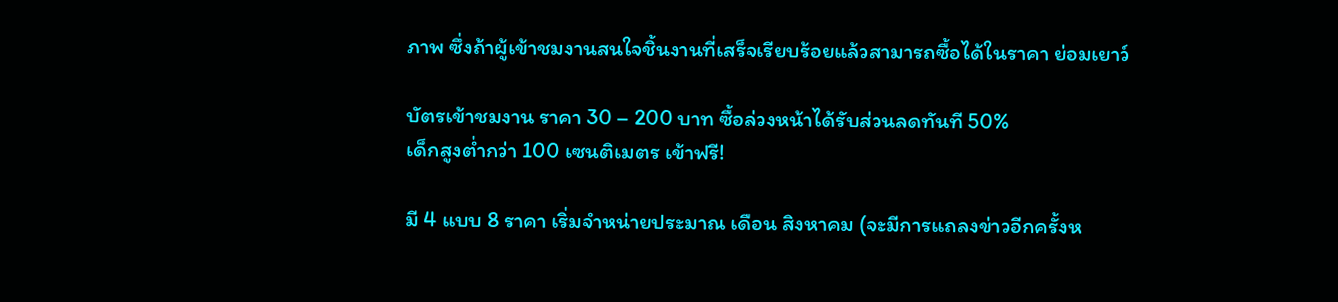ภาพ ซึ่งถ้าผู้เข้าชมงานสนใจชิ้นงานที่เสร็จเรียบร้อยแล้วสามารถซื้อได้ในราคา ย่อมเยาว์

บัตรเข้าชมงาน ราคา 30 – 200 บาท ซื้อล่วงหน้าได้รับส่วนลดทันที 50%
เด็กสูงต่ำกว่า 100 เซนติเมตร เข้าฟรี!

มี 4 แบบ 8 ราคา เริ่มจำหน่ายประมาณ เดือน สิงหาคม (จะมีการแถลงข่าวอีกครั้งห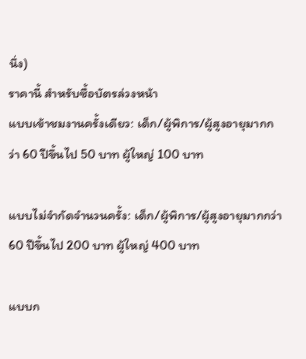นึ่ง)
ราคานี้ สำหรับซื้อบัตรล่วงหน้า
แบบเข้าชมงานครั้งเดียว: เด็ก/ผู้พิการ/ผู้สูงอายุมากกว่า 60 ปีขึ้นไป 50 บาท ผู้ใหญ่ 100 บาท

แบบไม่จำกัดจำนวนครั้ง: เด็ก/ผู้พิการ/ผู้สูงอายุมากกว่า 60 ปีขึ้นไป 200 บาท ผู้ใหญ่ 400 บาท

แบบก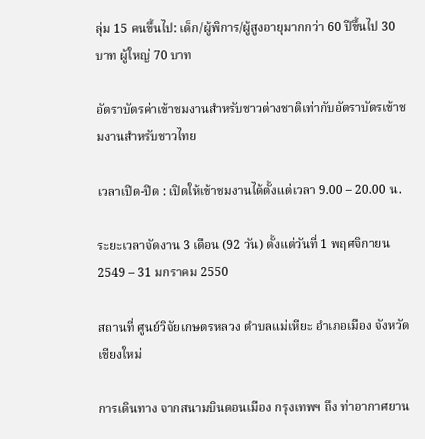ลุ่ม 15 คนขึ้นไป: เด็ก/ผู้พิการ/ผู้สูงอายุมากกว่า 60 ปีขึ้นไป 30 บาท ผู้ใหญ่ 70 บาท

อัตราบัตรค่าเข้าชมงานสำหรับชาวต่างชาติเท่ากับอัตราบัตรเข้าชมงานสำหรับชาวไทย

เวลาเปิด-ปิด : เปิดให้เข้าชมงานได้ตั้งแต่เวลา 9.00 – 20.00 น.

ระยะเวลาจัดงาน 3 เดือน (92 วัน) ตั้งแต่วันที่ 1 พฤศจิกายน 2549 – 31 มกราคม 2550

สถานที่ ศูนย์วิจัยเกษตรหลวง ตำบลแม่เหียะ อำเภอเมือง จังหวัดเชียงใหม่

การเดินทาง จากสนามบินดอนเมือง กรุงเทพฯ ถึง ท่าอากาศยาน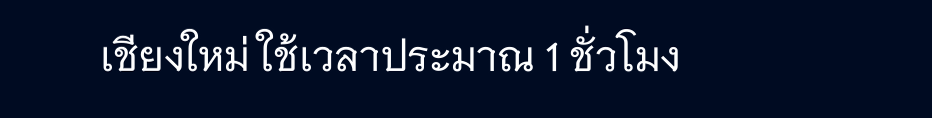เชียงใหม่ ใช้เวลาประมาณ 1 ชั่วโมง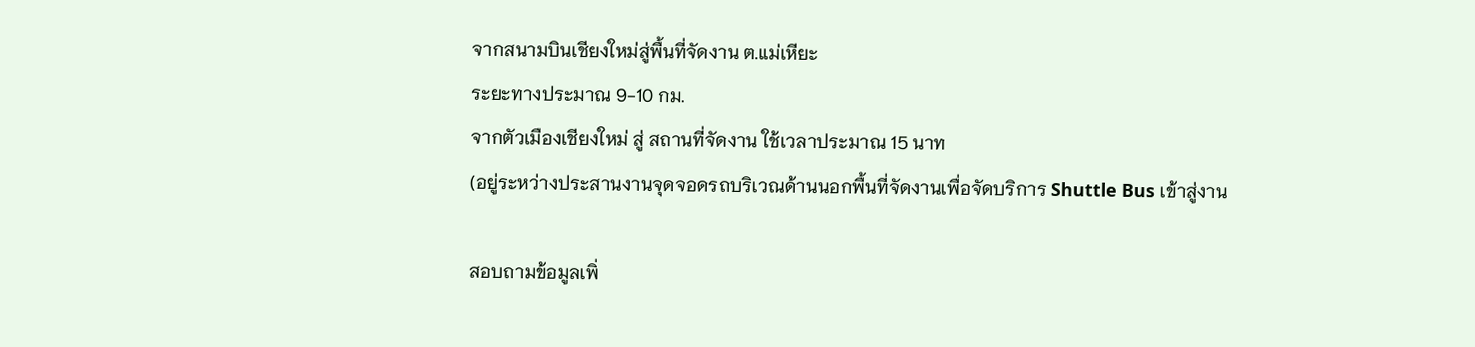จากสนามบินเชียงใหม่สู่พื้นที่จัดงาน ต.แม่เหียะ
ระยะทางประมาณ 9-10 กม.
จากตัวเมืองเชียงใหม่ สู่ สถานที่จัดงาน ใช้เวลาประมาณ 15 นาท
(อยู่ระหว่างประสานงานจุดจอดรถบริเวณด้านนอกพื้นที่จัดงานเพื่อจัดบริการ Shuttle Bus เข้าสู่งาน

สอบถามข้อมูลเพิ่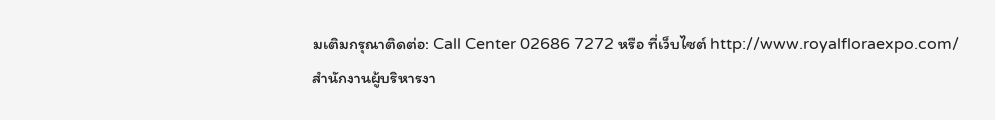มเติมกรุณาติดต่อ: Call Center 02686 7272 หรือ ที่เว็บไซต์ http://www.royalfloraexpo.com/
สำนักงานผู้บริหารงา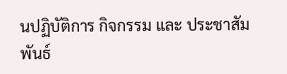นปฏิบัติการ กิจกรรม และ ประชาสัมพันธ์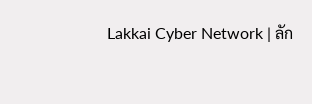Lakkai Cyber Network | ลัก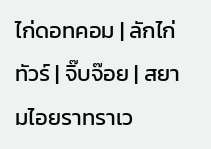ไก่ดอทคอม | ลักไก่ทัวร์ | จิ๊บจ๊อย | สยามไอยราทราเว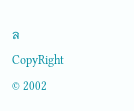ล
CopyRight © 2002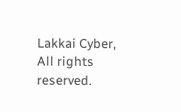Lakkai Cyber, All rights reserved.